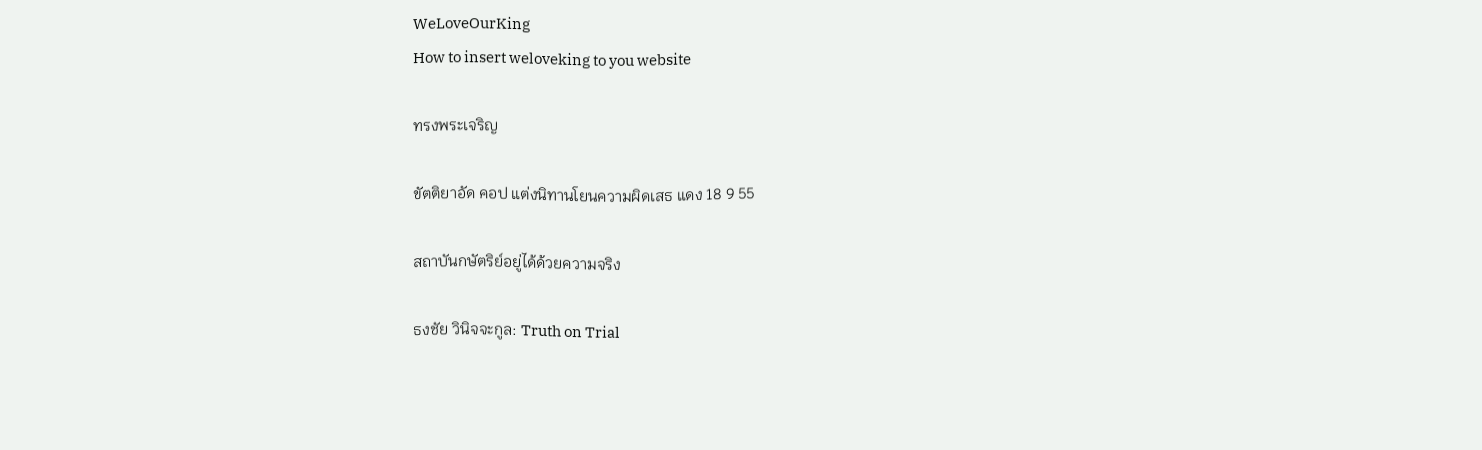WeLoveOurKing
How to insert weloveking to you website

ทรงพระเจริญ

ขัตติยาอัด คอป แต่งนิทานโยนความผิดเสธ แดง 18 9 55

สถาบันกษัตริย์อยู่ได้ด้วยความจริง

ธงชัย วินิจจะกูล: Truth on Trial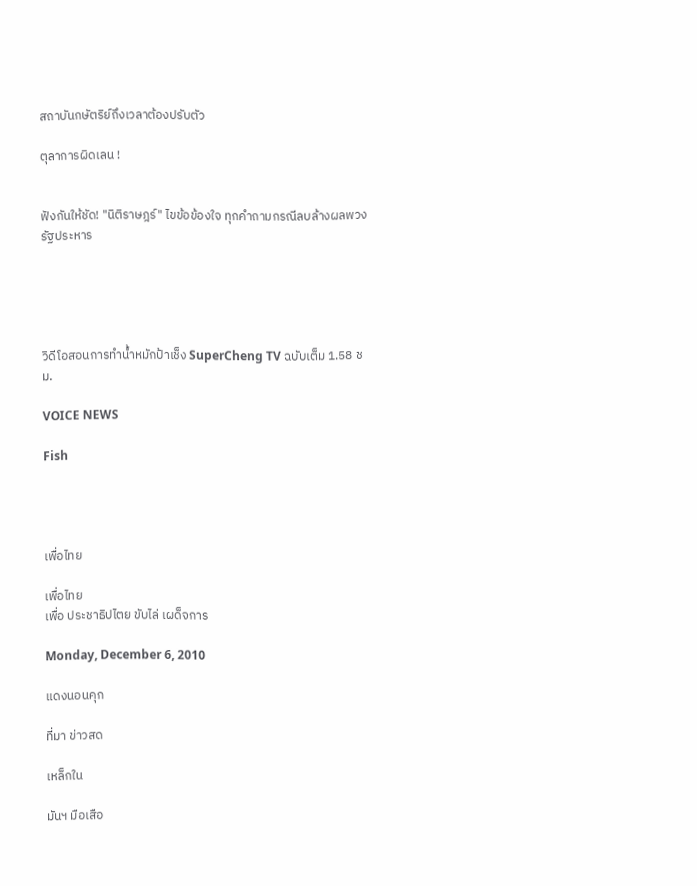สถาบันกษัตริย์ถึงเวลาต้องปรับตัว

ตุลาการผิดเลน !


ฟังกันให้ชัด! "นิติราษฎร์" ไขข้อข้องใจ ทุกคำถามกรณีลบล้างผลพวงรัฐประหาร





วิดีโอสอนการทำน้ำหมักป้าเช็ง SuperCheng TV ฉบับเต็ม 1.58 ชม.

VOICE NEWS

Fish




เพื่อไทย

เพื่อไทย
เพื่อ ประชาธิปไตย ขับไล่ เผด็จการ

Monday, December 6, 2010

แดงนอนคุก

ที่มา ข่าวสด

เหล็กใน

มันฯ มือเสือ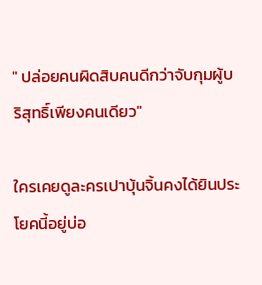" ปล่อยคนผิดสิบคนดีกว่าจับกุมผู้บริสุทธิ์เพียงคนเดียว"

ใครเคยดูละครเปาบุ้นจิ้นคงได้ยินประโยคนี้อยู่บ่อ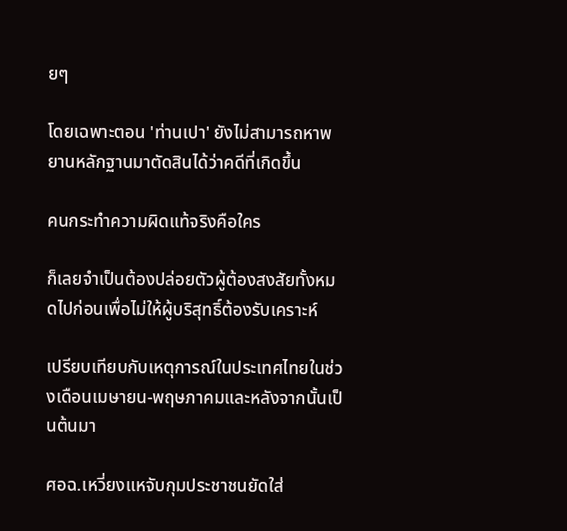ยๆ

โดยเฉพาะตอน 'ท่านเปา' ยังไม่สามารถหาพยานหลักฐานมาตัดสินได้ว่าคดีที่เกิดขึ้น

คนกระทำความผิดแท้จริงคือใคร

ก็เลยจำเป็นต้องปล่อยตัวผู้ต้องสงสัยทั้งหมดไปก่อนเพื่อไม่ให้ผู้บริสุทธิ์ต้องรับเคราะห์

เปรียบเทียบกับเหตุการณ์ในประเทศไทยในช่วงเดือนเมษายน-พฤษภาคมและหลังจากนั้นเป็นต้นมา

ศอฉ.เหวี่ยงแหจับกุมประชาชนยัดใส่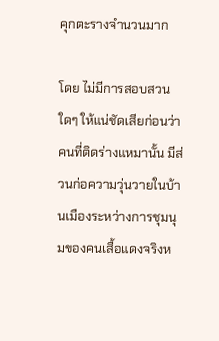คุกตะรางจำนวนมาก

โดย ไม่มีการสอบสวนใดๆ ให้แน่ชัดเสียก่อนว่าคนที่ติดร่างแหมานั้น มีส่วนก่อความวุ่นวายในบ้านเมืองระหว่างการชุมนุมของคนเสื้อแดงจริงห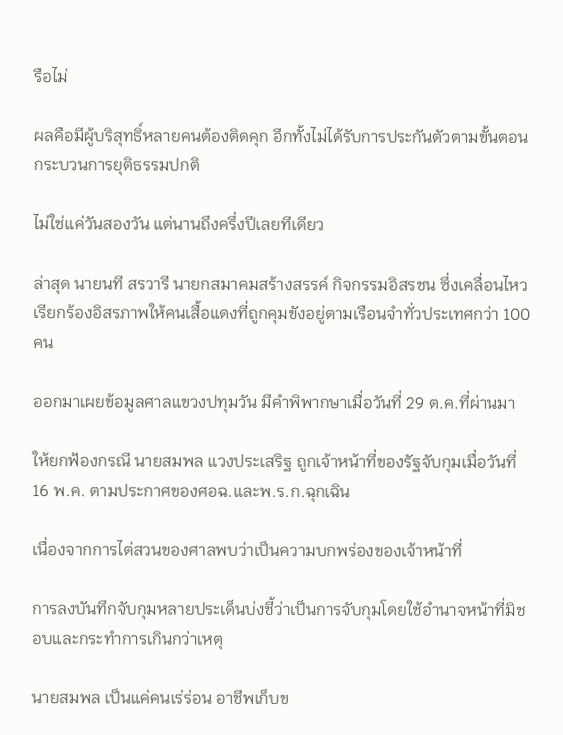รือไม่

ผลคือมีผู้บริสุทธิ์หลายคนต้องติดคุก อีกทั้งไม่ได้รับการประกันตัวตามขั้นตอนกระบวนการยุติธรรมปกติ

ไม่ใช่แค่วันสองวัน แต่นานถึงครึ่งปีเลยทีเดียว

ล่าสุด นายนที สรวารี นายกสมาคมสร้างสรรค์ กิจกรรมอิสรชน ซึ่งเคลื่อนไหวเรียกร้องอิสรภาพให้คนเสื้อแดงที่ถูกคุมขังอยู่ตามเรือนจําทั่วประเทศกว่า 100 คน

ออกมาเผยข้อมูลศาลแขวงปทุมวัน มีคำพิพากษาเมื่อวันที่ 29 ต.ค.ที่ผ่านมา

ให้ยกฟ้องกรณี นายสมพล แวงประเสริฐ ถูกเจ้าหน้าที่ของรัฐจับกุมเมื่อวันที่ 16 พ.ค. ตามประกาศของศอฉ.และพ.ร.ก.ฉุกเฉิน

เนื่องจากการไต่สวนของศาลพบว่าเป็นความบกพร่องของเจ้าหน้าที่

การลงบันทึกจับกุมหลายประเด็นบ่งชี้ว่าเป็นการจับกุมโดยใช้อำนาจหน้าที่มิชอบและกระทำการเกินกว่าเหตุ

นายสมพล เป็นแค่คนเร่ร่อน อาชีพเก็บข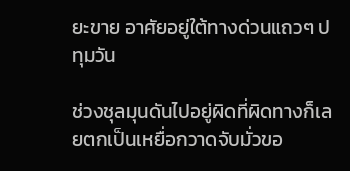ยะขาย อาศัยอยู่ใต้ทางด่วนแถวๆ ปทุมวัน

ช่วงชุลมุนดันไปอยู่ผิดที่ผิดทางก็เลยตกเป็นเหยื่อกวาดจับมั่วขอ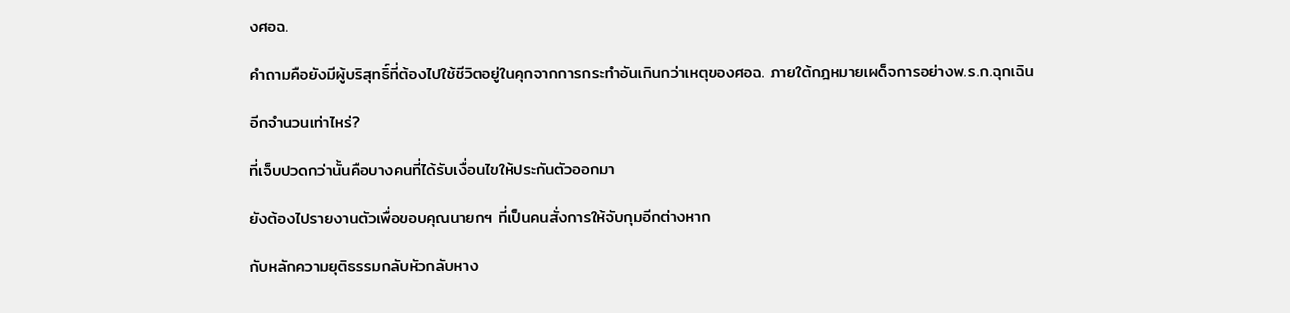งศอฉ.

คำถามคือยังมีผู้บริสุทธิ์ที่ต้องไปใช้ชีวิตอยู่ในคุกจากการกระทำอันเกินกว่าเหตุของศอฉ. ภายใต้กฎหมายเผด็จการอย่างพ.ร.ก.ฉุกเฉิน

อีกจำนวนเท่าไหร่?

ที่เจ็บปวดกว่านั้นคือบางคนที่ได้รับเงื่อนไขให้ประกันตัวออกมา

ยังต้องไปรายงานตัวเพื่อขอบคุณนายกฯ ที่เป็นคนสั่งการให้จับกุมอีกต่างหาก

กับหลักความยุติธรรมกลับหัวกลับหาง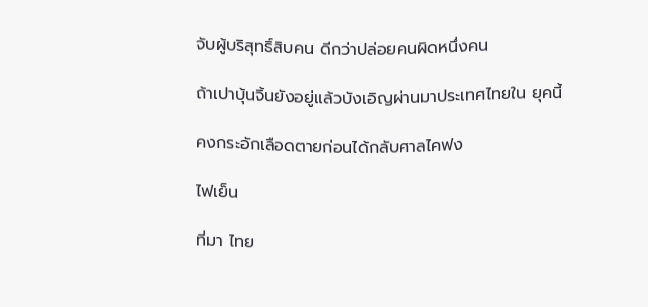จับผู้บริสุทธิ์สิบคน ดีกว่าปล่อยคนผิดหนึ่งคน

ถ้าเปาบุ้นจิ้นยังอยู่แล้วบังเอิญผ่านมาประเทศไทยใน ยุคนี้

คงกระอักเลือดตายก่อนได้กลับศาลไคฟง

ไฟเย็น

ที่มา ไทย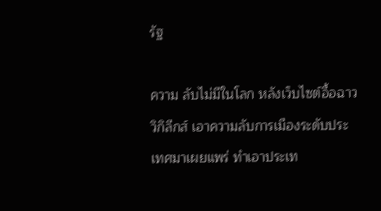รัฐ

ความ ลับไม่มีในโลก หลังเว็บไซต์อื้อฉาว วิกิลีกส์ เอาความลับการเมืองระดับประเทศมาเผยแพร่ ทำเอาประเท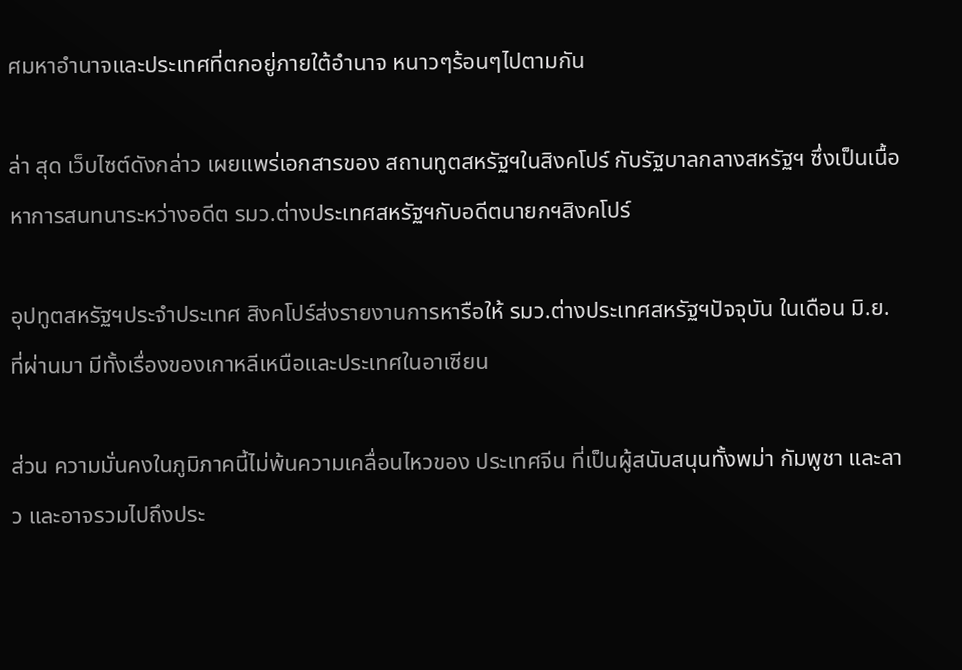ศมหาอำนาจและประเทศที่ตกอยู่ภายใต้อำนาจ หนาวๆร้อนๆไปตามกัน

ล่า สุด เว็บไซต์ดังกล่าว เผยแพร่เอกสารของ สถานทูตสหรัฐฯในสิงคโปร์ กับรัฐบาลกลางสหรัฐฯ ซึ่งเป็นเนื้อหาการสนทนาระหว่างอดีต รมว.ต่างประเทศสหรัฐฯกับอดีตนายกฯสิงคโปร์

อุปทูตสหรัฐฯประจำประเทศ สิงคโปร์ส่งรายงานการหารือให้ รมว.ต่างประเทศสหรัฐฯปัจจุบัน ในเดือน มิ.ย.ที่ผ่านมา มีทั้งเรื่องของเกาหลีเหนือและประเทศในอาเซียน

ส่วน ความมั่นคงในภูมิภาคนี้ไม่พ้นความเคลื่อนไหวของ ประเทศจีน ที่เป็นผู้สนับสนุนทั้งพม่า กัมพูชา และลาว และอาจรวมไปถึงประ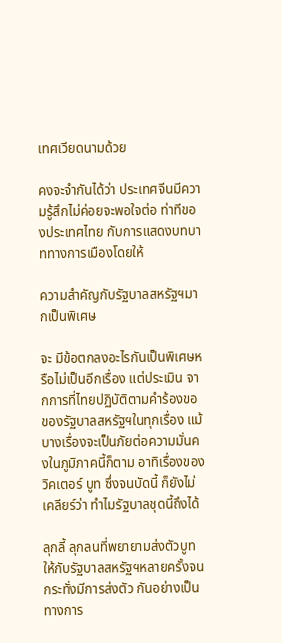เทศเวียดนามด้วย

คงจะจำกันได้ว่า ประเทศจีนมีความรู้สึกไม่ค่อยจะพอใจต่อ ท่าทีของประเทศไทย กับการแสดงบทบาททางการเมืองโดยให้

ความสำคัญกับรัฐบาลสหรัฐฯมากเป็นพิเศษ

จะ มีข้อตกลงอะไรกันเป็นพิเศษหรือไม่เป็นอีกเรื่อง แต่ประเมิน จากการที่ไทยปฏิบัติตามคำร้องขอของรัฐบาลสหรัฐฯในทุกเรื่อง แม้บางเรื่องจะเป็นภัยต่อความมั่นคงในภูมิภาคนี้ก็ตาม อาทิเรื่องของ วิคเตอร์ บูท ซึ่งจนบัดนี้ ก็ยังไม่เคลียร์ว่า ทำไมรัฐบาลชุดนี้ถึงได้

ลุกลี้ ลุกลนที่พยายามส่งตัวบูทให้กับรัฐบาลสหรัฐฯหลายครั้งจนกระทั่งมีการส่งตัว กันอย่างเป็นทางการ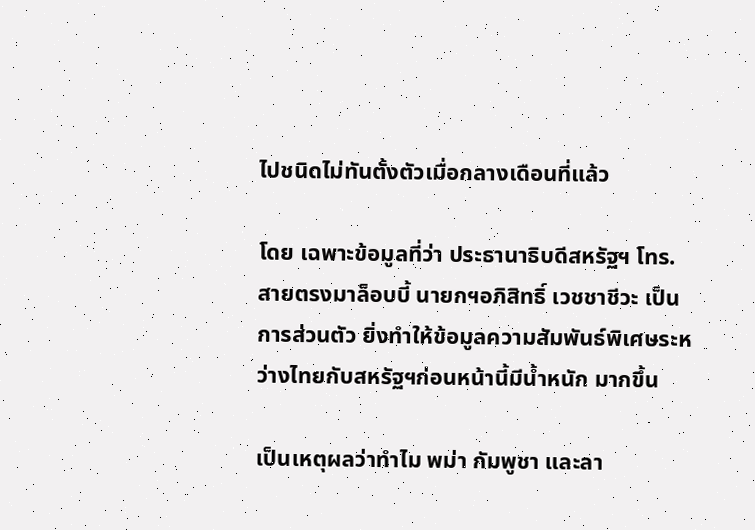ไปชนิดไม่ทันตั้งตัวเมื่อกลางเดือนที่แล้ว

โดย เฉพาะข้อมูลที่ว่า ประธานาธิบดีสหรัฐฯ โทร.สายตรงมาล็อบบี้ นายกฯอภิสิทธิ์ เวชชาชีวะ เป็นการส่วนตัว ยิ่งทำให้ข้อมูลความสัมพันธ์พิเศษระหว่างไทยกับสหรัฐฯก่อนหน้านี้มีน้ำหนัก มากขึ้น

เป็นเหตุผลว่าทำไม พม่า กัมพูชา และลา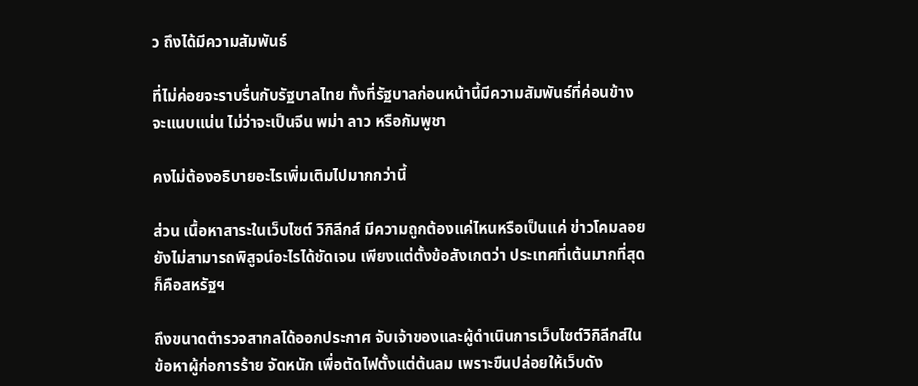ว ถึงได้มีความสัมพันธ์

ที่ไม่ค่อยจะราบรื่นกับรัฐบาลไทย ทั้งที่รัฐบาลก่อนหน้านี้มีความสัมพันธ์ที่ค่อนข้างจะแนบแน่น ไม่ว่าจะเป็นจีน พม่า ลาว หรือกัมพูชา

คงไม่ต้องอธิบายอะไรเพิ่มเติมไปมากกว่านี้

ส่วน เนื้อหาสาระในเว็บไซต์ วิกิลีกส์ มีความถูกต้องแค่ไหนหรือเป็นแค่ ข่าวโคมลอย ยังไม่สามารถพิสูจน์อะไรได้ชัดเจน เพียงแต่ตั้งข้อสังเกตว่า ประเทศที่เต้นมากที่สุด ก็คือสหรัฐฯ

ถึงขนาดตำรวจสากลได้ออกประกาศ จับเจ้าของและผู้ดำเนินการเว็บไซต์วิกิลีกส์ในข้อหาผู้ก่อการร้าย จัดหนัก เพื่อตัดไฟตั้งแต่ต้นลม เพราะขืนปล่อยให้เว็บดัง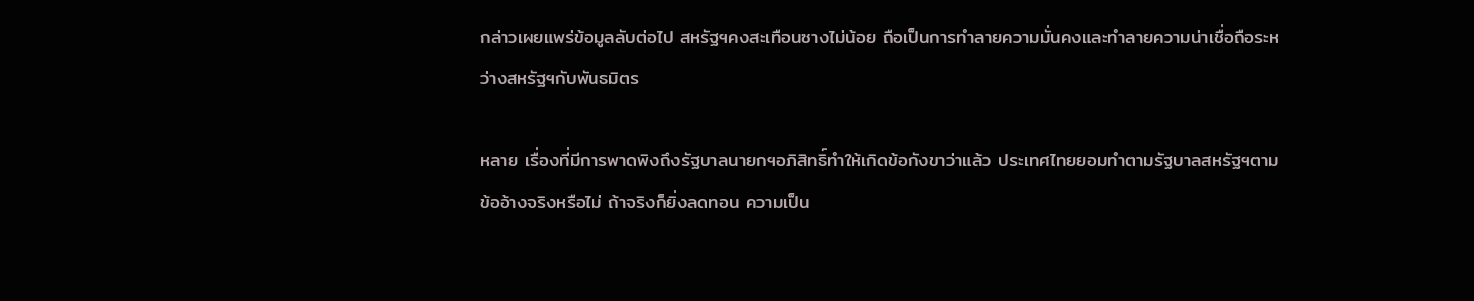กล่าวเผยแพร่ข้อมูลลับต่อไป สหรัฐฯคงสะเทือนซางไม่น้อย ถือเป็นการทำลายความมั่นคงและทำลายความน่าเชื่อถือระหว่างสหรัฐฯกับพันธมิตร

หลาย เรื่องที่มีการพาดพิงถึงรัฐบาลนายกฯอภิสิทธิ์ทำให้เกิดข้อกังขาว่าแล้ว ประเทศไทยยอมทำตามรัฐบาลสหรัฐฯตามข้ออ้างจริงหรือไม่ ถ้าจริงก็ยิ่งลดทอน ความเป็น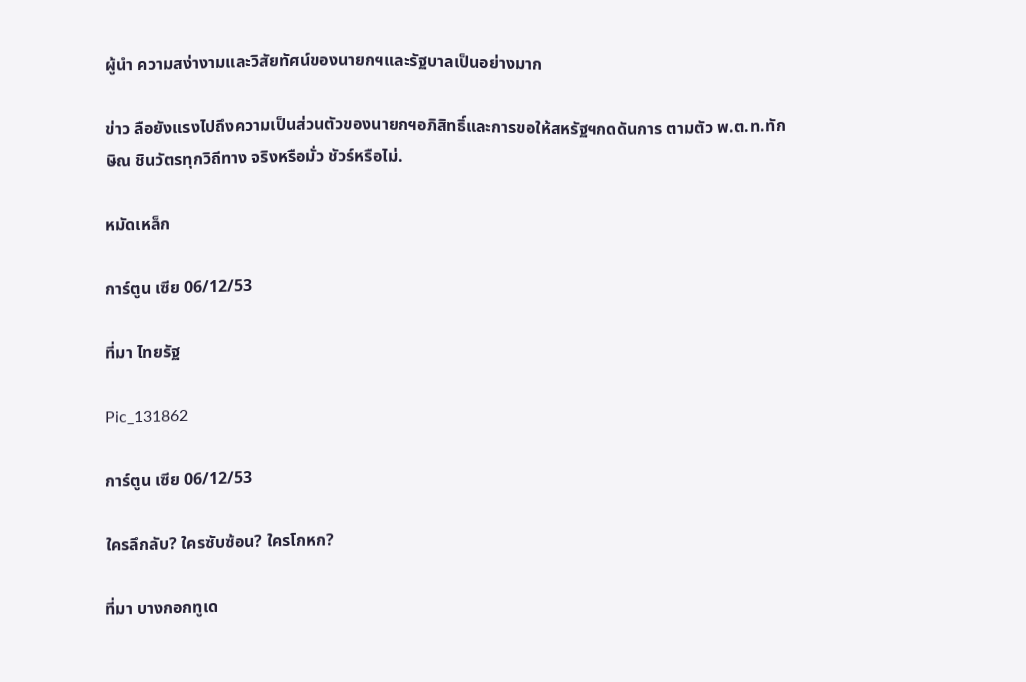ผู้นำ ความสง่างามและวิสัยทัศน์ของนายกฯและรัฐบาลเป็นอย่างมาก

ข่าว ลือยังแรงไปถึงความเป็นส่วนตัวของนายกฯอภิสิทธิ์และการขอให้สหรัฐฯกดดันการ ตามตัว พ.ต.ท.ทักษิณ ชินวัตรทุกวิถีทาง จริงหรือมั่ว ชัวร์หรือไม่.

หมัดเหล็ก

การ์ตูน เซีย 06/12/53

ที่มา ไทยรัฐ

Pic_131862

การ์ตูน เซีย 06/12/53

ใครลึกลับ? ใครซับซ้อน? ใครโกหก?

ที่มา บางกอกทูเด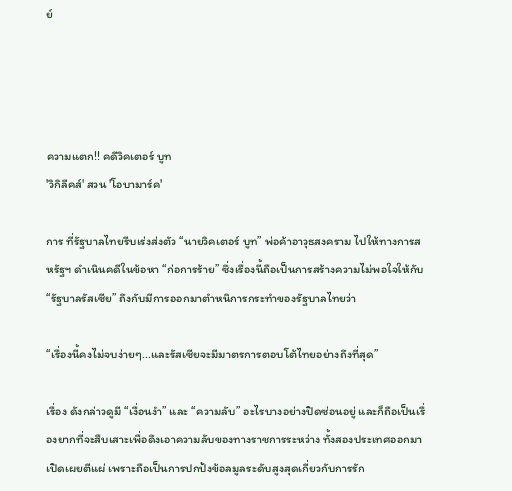ย์




ความแตก!! คดีวิคเตอร์ บูท
'วิกิลีคส์' สวน 'โอบามาร์ค'

การ ที่รัฐบาลไทยรีบเร่งส่งตัว “นายวิคเตอร์ บูท” พ่อค้าอาวุธสงคราม ไปให้ทางการสหรัฐฯ ดำเนินคดีในข้อหา “ก่อการร้าย” ซึ่งเรื่องนี้ถือเป็นการสร้างความไม่พอใจให้กับ “รัฐบาลรัสเซีย” ถึงกับมีการออกมาตำหนิการกระทำของรัฐบาลไทยว่า

“เรื่องนี้คงไม่จบง่ายๆ...และรัสเซียจะมีมาตรการตอบโต้ไทยอย่างถึงที่สุด”

เรื่อง ดังกล่าวดูมี “เงื่อนงำ” และ “ความลับ” อะไรบางอย่างปิดซ่อนอยู่ และก็ถือเป็นเรื่องยากที่จะสืบเสาะเพื่อดึงเอาความลับของทางราชการระหว่าง ทั้งสองประเทศออกมาเปิดเผยตีแผ่ เพราะถือเป็นการปกป้งข้อลมูลระดับสูงสุดเกี่ยวกับการรัก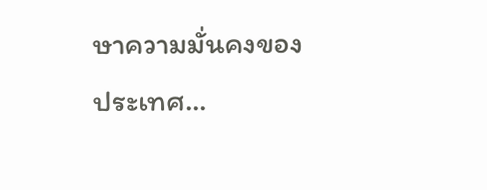ษาความมั่นคงของ ประเทศ...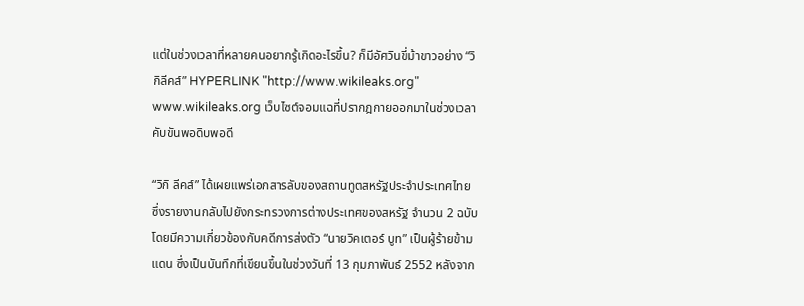แต่ในช่วงเวลาที่หลายคนอยากรู้เกิดอะไรขึ้น? ก็มีอัศวินขี่ม้าขาวอย่าง “วิกิลีคส์” HYPERLINK "http://www.wikileaks.org" www.wikileaks.org เว็บไซต์จอมแฉที่ปรากฎกายออกมาในช่วงเวลาคับขันพอดิบพอดี

“วิกิ ลีคส์” ได้เผยแพร่เอกสารลับของสถานทูตสหรัฐประจำประเทศไทย ซึ่งรายงานกลับไปยังกระทรวงการต่างประเทศของสหรัฐ จำนวน 2 ฉบับ โดยมีความเกี่ยวข้องกับคดีการส่งตัว “นายวิคเตอร์ บูท” เป็นผู้ร้ายข้ามแดน ซึ่งเป็นบันทึกที่เขียนขึ้นในช่วงวันที่ 13 กุมภาพันธ์ 2552 หลังจาก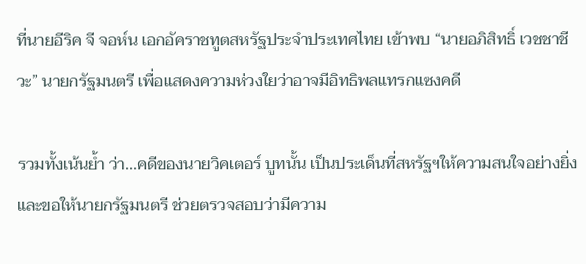ที่นายอีริค จี จอห์น เอกอัคราชทูตสหรัฐประจำประเทศไทย เข้าพบ “นายอภิสิทธิ์ เวชชาชีวะ” นายกรัฐมนตรี เพื่อแสดงความห่วงใยว่าอาจมีอิทธิพลแทรกแซงคดี

รวมทั้งเน้นย้ำ ว่า...คดีของนายวิคเตอร์ บูทนั้น เป็นประเด็นที่สหรัฐฯให้ความสนใจอย่างยิ่ง และขอให้นายกรัฐมนตรี ช่วยตรวจสอบว่ามีความ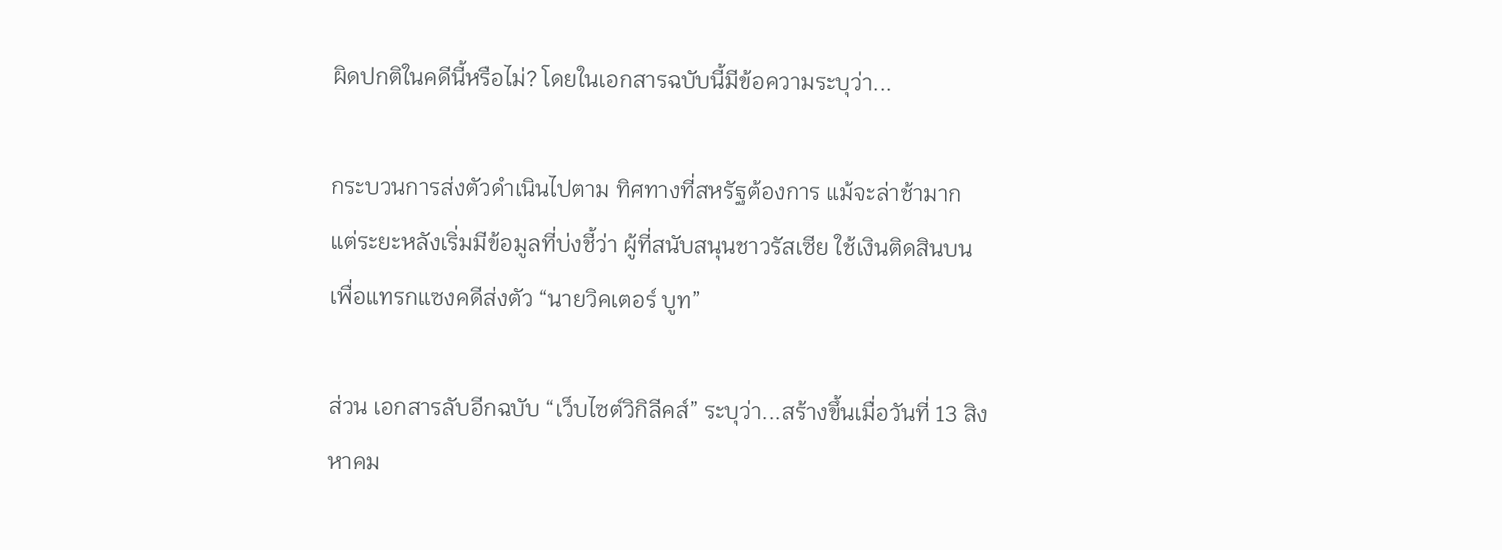ผิดปกติในคดีนี้หรือไม่? โดยในเอกสารฉบับนี้มีข้อความระบุว่า...

กระบวนการส่งตัวดำเนินไปตาม ทิศทางที่สหรัฐต้องการ แม้จะล่าช้ามาก แต่ระยะหลังเริ่มมีข้อมูลที่บ่งชี้ว่า ผู้ที่สนับสนุนชาวรัสเซีย ใช้เงินติดสินบนเพื่อแทรกแซงคดีส่งตัว “นายวิคเตอร์ บูท”

ส่วน เอกสารลับอีกฉบับ “เว็บไซต์วิกิลีคส์” ระบุว่า...สร้างขึ้นเมื่อวันที่ 13 สิงหาคม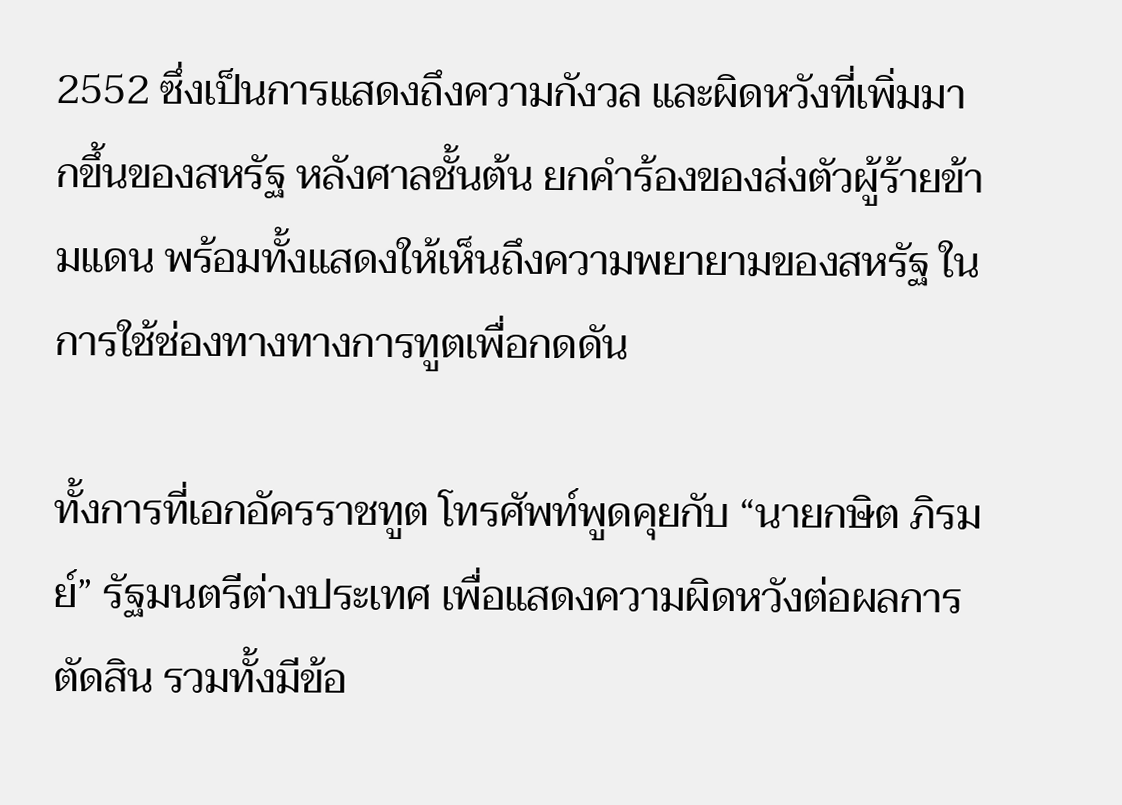2552 ซึ่งเป็นการแสดงถึงความกังวล และผิดหวังที่เพิ่มมากขึ้นของสหรัฐ หลังศาลชั้นต้น ยกคำร้องของส่งตัวผู้ร้ายข้ามแดน พร้อมทั้งแสดงให้เห็นถึงความพยายามของสหรัฐ ในการใช้ช่องทางทางการทูตเพื่อกดดัน

ทั้งการที่เอกอัครราชทูต โทรศัพท์พูดคุยกับ “นายกษิต ภิรมย์” รัฐมนตรีต่างประเทศ เพื่อแสดงความผิดหวังต่อผลการตัดสิน รวมทั้งมีข้อ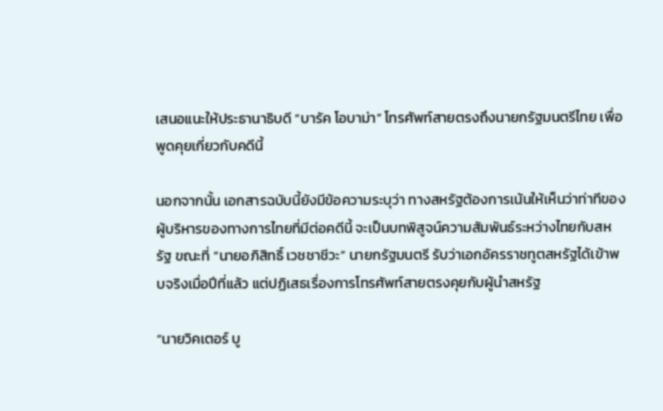เสนอแนะให้ประธานาธิบดี “บารัค โอบาม่า” โทรศัพท์สายตรงถึงนายกรัฐมนตรีไทย เพื่อพูดคุยเกี่ยวกับคดีนี้

นอกจากนั้น เอกสารฉบับนี้ยังมีข้อความระบุว่า ทางสหรัฐต้องการเน้นให้เห็นว่าท่าทีของผู้บริหารของทางการไทยที่มีต่อคดีนี้ จะเป็นบทพิสูจน์ความสัมพันธ์ระหว่างไทยกับสหรัฐ ขณะที่ “นายอภิสิทธิ์ เวชชาชีวะ” นายกรัฐมนตรี รับว่าเอกอัครราชทูตสหรัฐได้เข้าพบจริงเมื่อปีที่แล้ว แต่ปฏิเสธเรื่องการโทรศัพท์สายตรงคุยกับผู้นำสหรัฐ

“นายวิคเตอร์ บู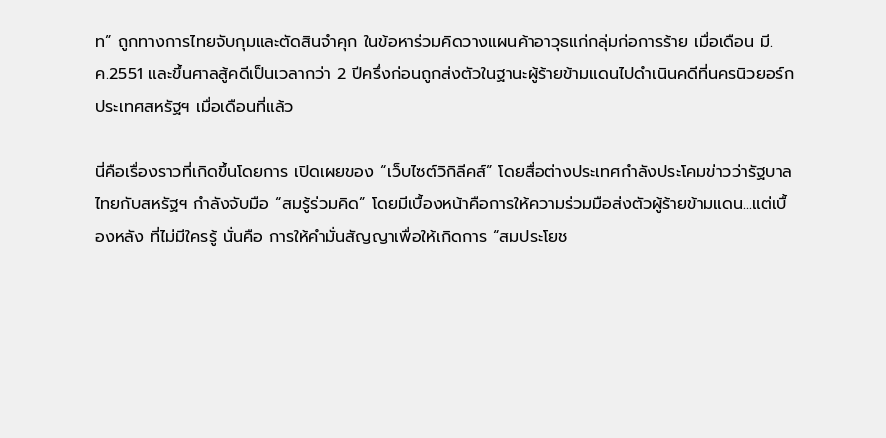ท” ถูกทางการไทยจับกุมและตัดสินจำคุก ในข้อหาร่วมคิดวางแผนค้าอาวุธแก่กลุ่มก่อการร้าย เมื่อเดือน มี.ค.2551 และขึ้นศาลสู้คดีเป็นเวลากว่า 2 ปีครึ่งก่อนถูกส่งตัวในฐานะผู้ร้ายข้ามแดนไปดำเนินคดีที่นครนิวยอร์ก ประเทศสหรัฐฯ เมื่อเดือนที่แล้ว

นี่คือเรื่องราวที่เกิดขึ้นโดยการ เปิดเผยของ “เว็บไซต์วิกิลีคส์” โดยสื่อต่างประเทศกำลังประโคมข่าวว่ารัฐบาลไทยกับสหรัฐฯ กำลังจับมือ “สมรู้ร่วมคิด” โดยมีเบื้องหน้าคือการให้ความร่วมมือส่งตัวผู้ร้ายข้ามแดน...แต่เบื้องหลัง ที่ไม่มีใครรู้ นั่นคือ การให้คำมั่นสัญญาเพื่อให้เกิดการ “สมประโยช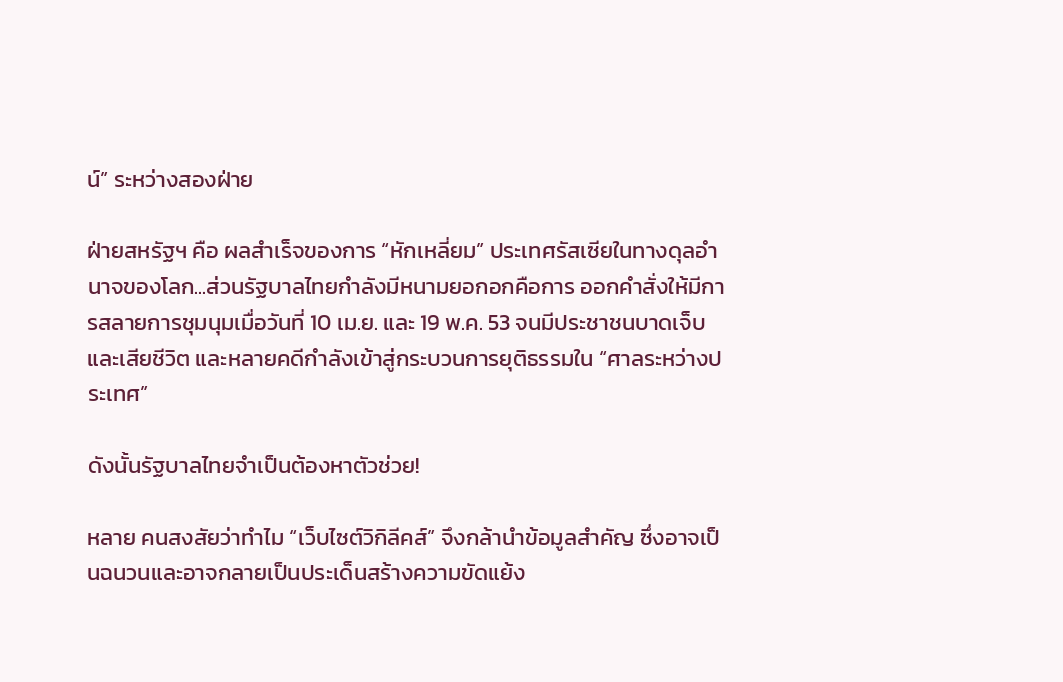น์” ระหว่างสองฝ่าย

ฝ่ายสหรัฐฯ คือ ผลสำเร็จของการ “หักเหลี่ยม” ประเทศรัสเซียในทางดุลอำนาจของโลก...ส่วนรัฐบาลไทยกำลังมีหนามยอกอกคือการ ออกคำสั่งให้มีการสลายการชุมนุมเมื่อวันที่ 10 เม.ย. และ 19 พ.ค. 53 จนมีประชาชนบาดเจ็บและเสียชีวิต และหลายคดีกำลังเข้าสู่กระบวนการยุติธรรมใน “ศาลระหว่างประเทศ”

ดังนั้นรัฐบาลไทยจำเป็นต้องหาตัวช่วย!

หลาย คนสงสัยว่าทำไม “เว็บไซต์วิกิลีคส์” จึงกล้านำข้อมูลสำคัญ ซึ่งอาจเป็นฉนวนและอาจกลายเป็นประเด็นสร้างความขัดแย้ง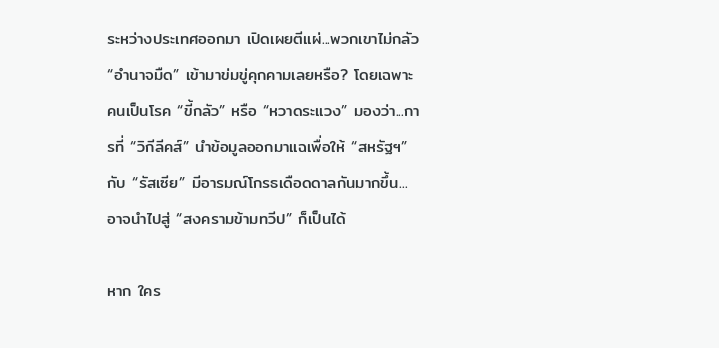ระหว่างประเทศออกมา เปิดเผยตีแผ่...พวกเขาไม่กลัว “อำนาจมืด” เข้ามาข่มขู่คุกคามเลยหรือ? โดยเฉพาะคนเป็นโรค “ขี้กลัว” หรือ “หวาดระแวง” มองว่า...การที่ “วิกีลีคส์” นำข้อมูลออกมาแฉเพื่อให้ “สหรัฐฯ” กับ “รัสเซีย” มีอารมณ์โกรธเดือดดาลกันมากขึ้น...อาจนำไปสู่ “สงครามข้ามทวีป” ก็เป็นได้

หาก ใคร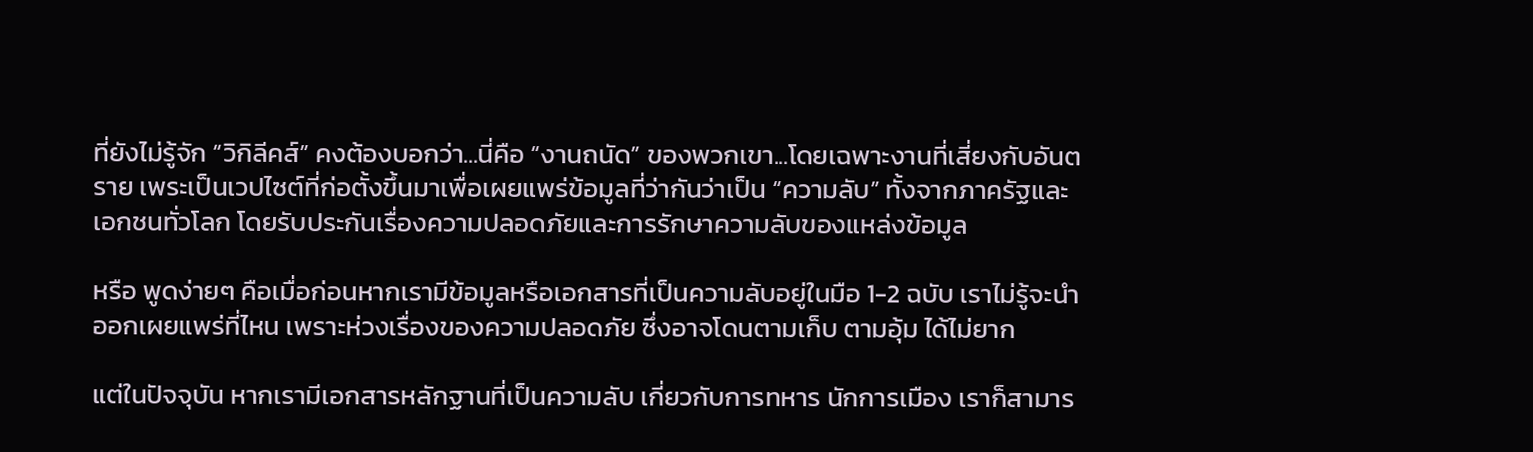ที่ยังไม่รู้จัก “วิกิลีคส์” คงต้องบอกว่า...นี่คือ “งานถนัด” ของพวกเขา...โดยเฉพาะงานที่เสี่ยงกับอันตราย เพระเป็นเวปไซต์ที่ก่อตั้งขึ้นมาเพื่อเผยแพร่ข้อมูลที่ว่ากันว่าเป็น “ความลับ” ทั้งจากภาครัฐและเอกชนทั่วโลก โดยรับประกันเรื่องความปลอดภัยและการรักษาความลับของแหล่งข้อมูล

หรือ พูดง่ายๆ คือเมื่อก่อนหากเรามีข้อมูลหรือเอกสารที่เป็นความลับอยู่ในมือ 1-2 ฉบับ เราไม่รู้จะนำออกเผยแพร่ที่ไหน เพราะห่วงเรื่องของความปลอดภัย ซึ่งอาจโดนตามเก็บ ตามอุ้ม ได้ไม่ยาก

แต่ในปัจจุบัน หากเรามีเอกสารหลักฐานที่เป็นความลับ เกี่ยวกับการทหาร นักการเมือง เราก็สามาร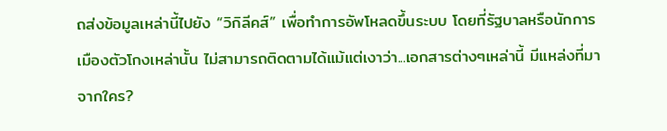ถส่งข้อมูลเหล่านี้ไปยัง “วิกิลีคส์” เพื่อทำการอัพโหลดขึ้นระบบ โดยที่รัฐบาลหรือนักการเมืองตัวโกงเหล่านั้น ไม่สามารถติดตามได้แม้แต่เงาว่า...เอกสารต่างๆเหล่านี้ มีแหล่งที่มาจากใคร?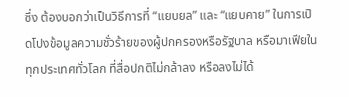ซึ่ง ต้องบอกว่าเป็นวิธีการที่ “แยบยล” และ “แยบคาย” ในการเปิดโปงข้อมูลความชั่วร้ายของผู้ปกครองหรือรัฐบาล หรือมาเฟียในทุกประเทศทั่วโลก ที่สื่อปกติไม่กล้าลง หรือลงไม่ได้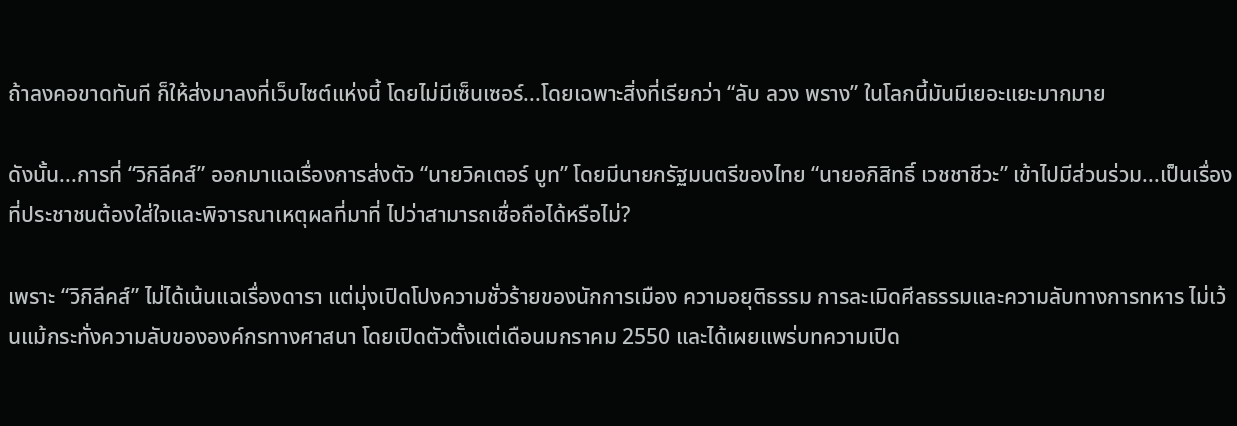ถ้าลงคอขาดทันที ก็ให้ส่งมาลงที่เว็บไซต์แห่งนี้ โดยไม่มีเซ็นเซอร์...โดยเฉพาะสิ่งที่เรียกว่า “ลับ ลวง พราง” ในโลกนี้มันมีเยอะแยะมากมาย

ดังนั้น...การที่ “วิกิลีคส์” ออกมาแฉเรื่องการส่งตัว “นายวิคเตอร์ บูท” โดยมีนายกรัฐมนตรีของไทย “นายอภิสิทธิ์ เวชชาชีวะ” เข้าไปมีส่วนร่วม...เป็นเรื่องที่ประชาชนต้องใส่ใจและพิจารณาเหตุผลที่มาที่ ไปว่าสามารถเชื่อถือได้หรือไม่?

เพราะ “วิกิลีคส์” ไม่ได้เน้นแฉเรื่องดารา แต่มุ่งเปิดโปงความชั่วร้ายของนักการเมือง ความอยุติธรรม การละเมิดศีลธรรมและความลับทางการทหาร ไม่เว้นแม้กระทั่งความลับขององค์กรทางศาสนา โดยเปิดตัวตั้งแต่เดือนมกราคม 2550 และได้เผยแพร่บทความเปิด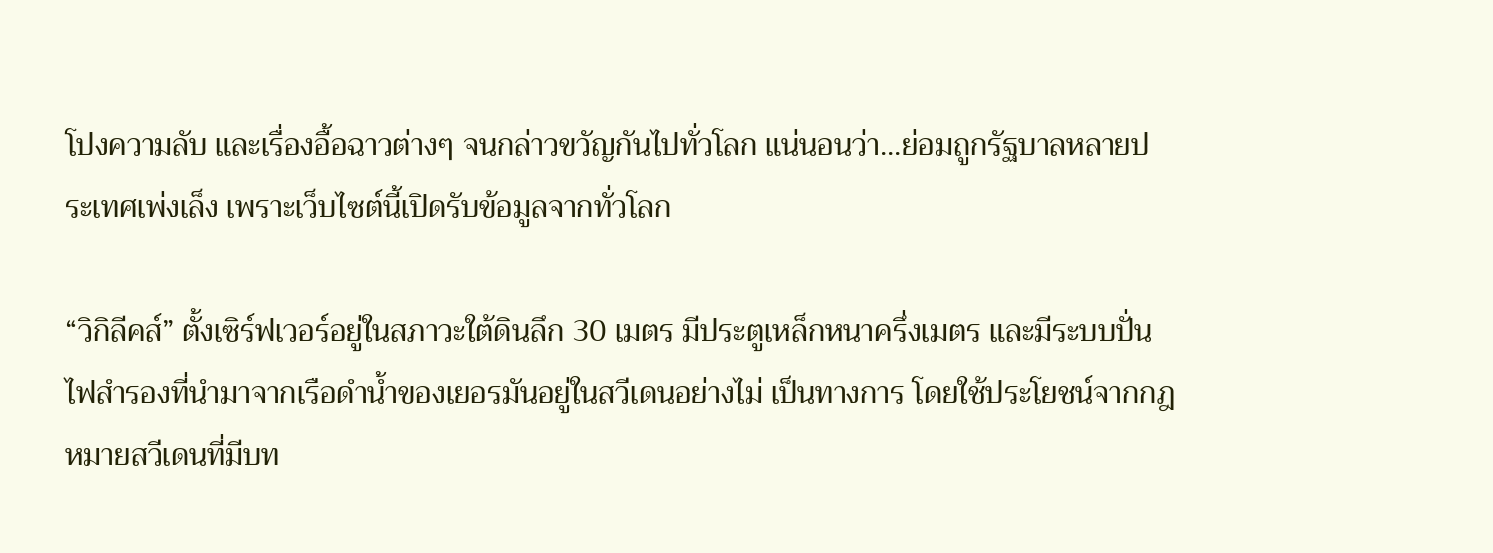โปงความลับ และเรื่องอื้อฉาวต่างๆ จนกล่าวขวัญกันไปทั่วโลก แน่นอนว่า...ย่อมถูกรัฐบาลหลายประเทศเพ่งเล็ง เพราะเว็บไซต์นี้เปิดรับข้อมูลจากทั่วโลก

“วิกิลีคส์” ตั้งเซิร์ฟเวอร์อยู่ในสภาวะใต้ดินลึก 30 เมตร มีประตูเหล็กหนาครึ่งเมตร และมีระบบปั่นไฟสำรองที่นำมาจากเรือดำน้ำของเยอรมันอยู่ในสวีเดนอย่างไม่ เป็นทางการ โดยใช้ประโยชน์จากกฎหมายสวีเดนที่มีบท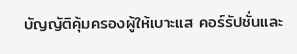บัญญัติคุ้มครองผู้ให้เบาะแส คอร์รัปชั่นและ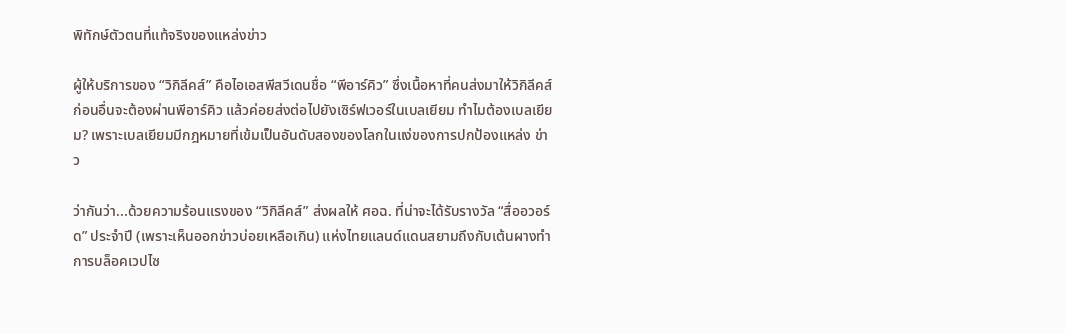พิทักษ์ตัวตนที่แท้จริงของแหล่งข่าว

ผู้ให้บริการของ “วิกิลีคส์” คือไอเอสพีสวีเดนชื่อ “พีอาร์คิว” ซึ่งเนื้อหาที่คนส่งมาให้วิกิลีคส์ ก่อนอื่นจะต้องผ่านพีอาร์คิว แล้วค่อยส่งต่อไปยังเซิร์ฟเวอร์ในเบลเยียม ทำไมต้องเบลเยียม? เพราะเบลเยียมมีกฎหมายที่เข้มเป็นอันดับสองของโลกในแง่ของการปกป้องแหล่ง ข่าว

ว่ากันว่า...ด้วยความร้อนแรงของ “วิกิลีคส์” ส่งผลให้ ศอฉ. ที่น่าจะได้รับรางวัล “สื่ออวอร์ด” ประจำปี (เพราะเห็นออกข่าวบ่อยเหลือเกิน) แห่งไทยแลนด์แดนสยามถึงกับเต้นผางทำการบล็อคเวปไซ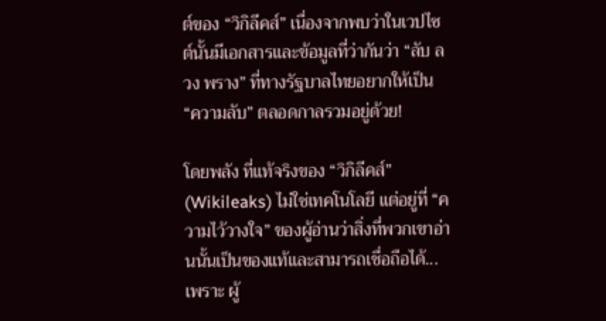ต์ของ “วิกิลีคส์” เนื่องจากพบว่าในเวปไซต์นั้นมีเอกสารและข้อมูลที่ว่ากันว่า “ลับ ลวง พราง” ที่ทางรัฐบาลไทยอยากให้เป็น “ความลับ” ตลอดกาลรวมอยู่ด้วย!

โดยพลัง ที่แท้จริงของ “วิกิลีคส์” (Wikileaks) ไม่ใช่เทคโนโลยี แต่อยู่ที่ “ความไว้วางใจ” ของผู้อ่านว่าสิ่งที่พวกเขาอ่านนั้นเป็นของแท้และสามารถเชื่อถือได้...เพราะ ผู้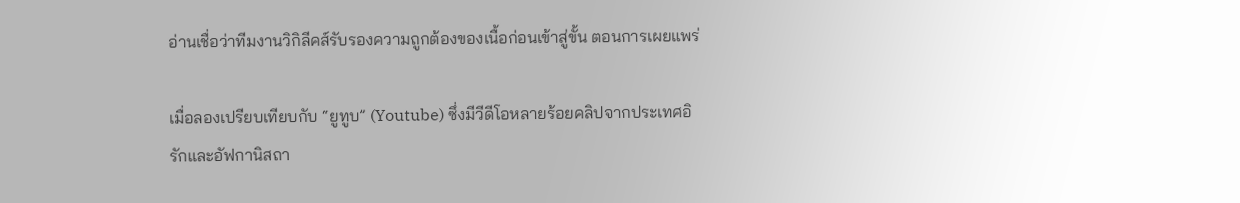อ่านเชื่อว่าทีมงานวิกิลีคส์รับรองความถูกต้องของเนื้อก่อนเข้าสู่ขั้น ตอนการเผยแพร่

เมื่อลองเปรียบเทียบกับ “ยูทูบ” (Youtube) ซึ่งมีวีดีโอหลายร้อยคลิปจากประเทศอิรักและอัฟกานิสถา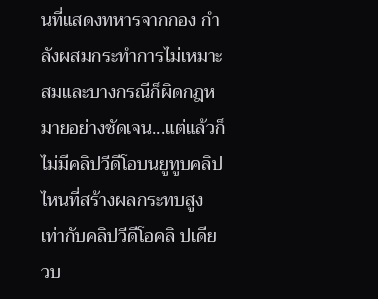นที่แสดงทหารจากกอง กำลังผสมกระทำการไม่เหมาะสมและบางกรณีก็ผิดกฎหมายอย่างชัดเจน...แต่แล้วก็ ไม่มีคลิปวีดีโอบนยูทูบคลิปไหนที่สร้างผลกระทบสูงเท่ากับคลิปวีดีโอคลิ ปเดียวบ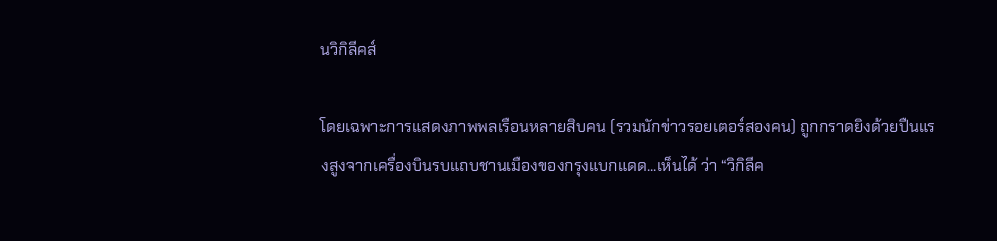นวิกิลีคส์

โดยเฉพาะการแสดงภาพพลเรือนหลายสิบคน (รวมนักข่าวรอยเตอร์สองคน) ถูกกราดยิงด้วยปืนแรงสูงจากเครื่องบินรบแถบชานเมืองของกรุงแบกแดด...เห็นได้ ว่า “วิกิลีค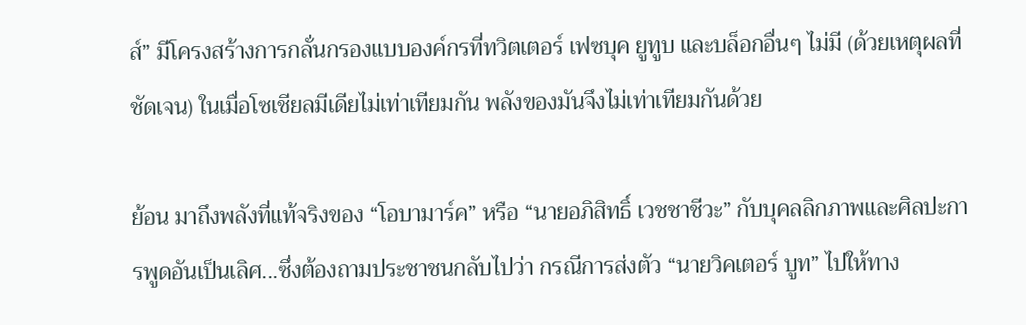ส์” มีโครงสร้างการกลั่นกรองแบบองค์กรที่ทวิตเตอร์ เฟซบุค ยูทูบ และบล็อกอื่นๆ ไม่มี (ด้วยเหตุผลที่ชัดเจน) ในเมื่อโซเชียลมีเดียไม่เท่าเทียมกัน พลังของมันจึงไม่เท่าเทียมกันด้วย

ย้อน มาถึงพลังที่แท้จริงของ “โอบามาร์ค” หรือ “นายอภิสิทธิ์ เวชชาชีวะ” กับบุคลลิกภาพและศิลปะการพูดอันเป็นเลิศ...ซึ่งต้องถามประชาชนกลับไปว่า กรณีการส่งตัว “นายวิคเตอร์ บูท” ไปให้ทาง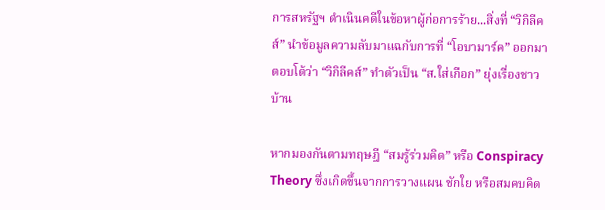การสหรัฐฯ ดำเนินคดีในข้อหาผู้ก่อการร้าย...สิ่งที่ “วิกิลีคส์” นำข้อมูลความลับมาแฉกับการที่ “โอบามาร์ค” ออกมาตอบโต้ว่า “วิกิลีคส์” ทำตัวเป็น “ส.ใส่เกือก” ยุ่งเรื่องชาวบ้าน

หากมองกันตามทฤษฎี “สมรู้ร่วมคิด” หรือ Conspiracy Theory ซึ่งเกิดขึ้นจากการวางแผน ชักใย หรือสมคบคิด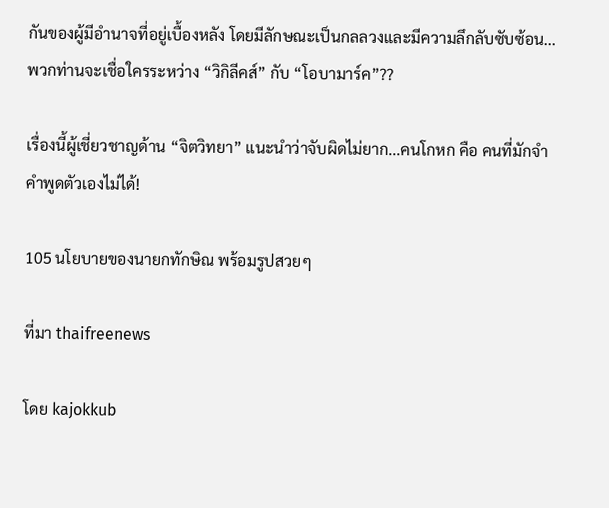กันของผู้มีอำนาจที่อยู่เบื้องหลัง โดยมีลักษณะเป็นกลลวงและมีความลึกลับซับซ้อน...พวกท่านจะเชื่อใครระหว่าง “วิกิลีคส์” กับ “โอบามาร์ค”??

เรื่องนี้ผู้เชี่ยวชาญด้าน “จิตวิทยา” แนะนำว่าจับผิดไม่ยาก...คนโกหก คือ คนที่มักจำคำพูดตัวเองไม่ได้!

105 นโยบายของนายกทักษิณ พร้อมรูปสวยๆ

ที่มา thaifreenews

โดย kajokkub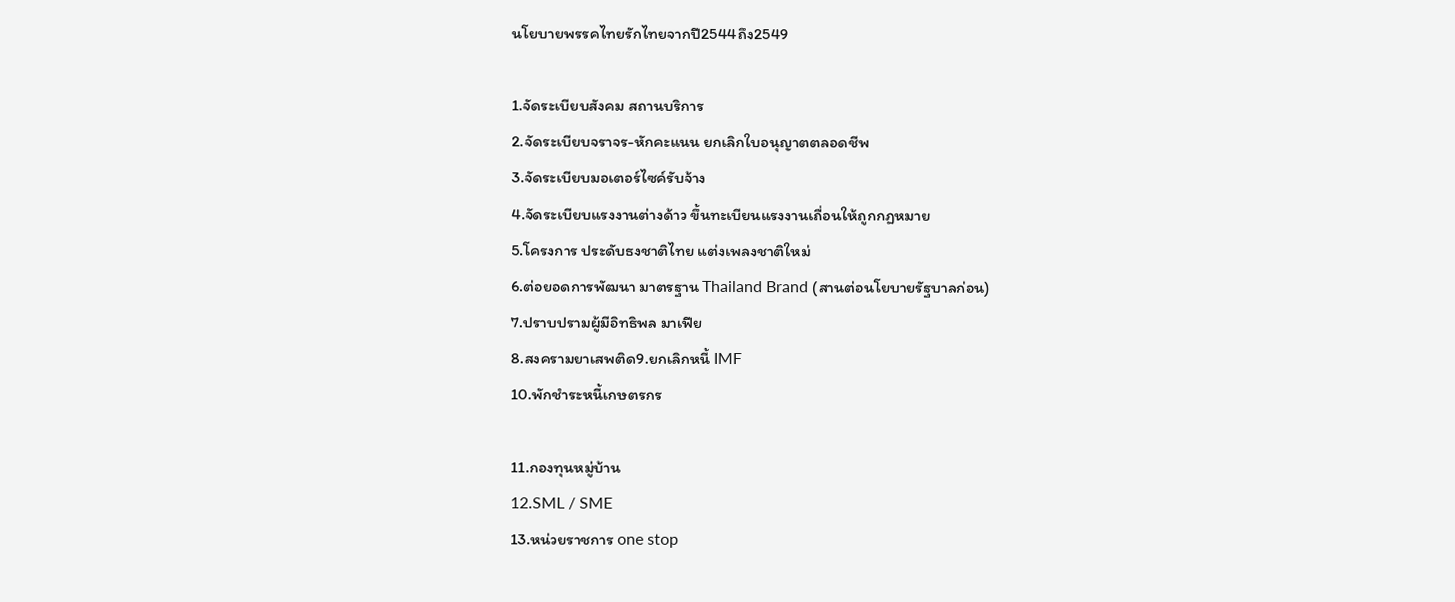นโยบายพรรคไทยรักไทยจากปี2544ถึง2549

1.จัดระเบียบสังคม สถานบริการ
2.จัดระเบียบจราจร-หักคะแนน ยกเลิกใบอนุญาตตลอดชีพ
3.จัดระเบียบมอเตอร์ไซค์รับจ้าง
4.จัดระเบียบแรงงานต่างด้าว ขึ้นทะเบียนแรงงานเถื่อนให้ถูกกฏหมาย
5.โครงการ ประดับธงชาติไทย แต่งเพลงชาติใหม่
6.ต่อยอดการพัฒนา มาตรฐาน Thailand Brand (สานต่อนโยบายรัฐบาลก่อน)
7.ปราบปรามผู้มีอิทธิพล มาเฟีย
8.สงครามยาเสพติด9.ยกเลิกหนี้ IMF
10.พักชำระหนี้เกษตรกร

11.กองทุนหมู่บ้าน
12.SML / SME
13.หน่วยราชการ one stop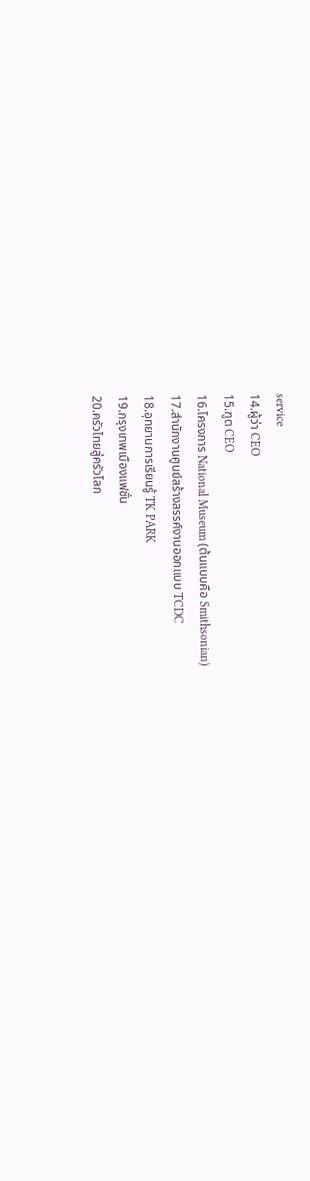service
14.ผู้ว่า CEO
15.ฑูต CEO
16.โครงการ National Museum (ต้นแบบคือ Smithsonian)
17.สำนักงานศูนย์สร้างสรรค์งานออกแบบ TCDC
18.อุทยานการเรียนรู้ TK PARK
19.กรุงเทพเมืองแฟชั่น
20.ครัวไทยสู่ครัวโลก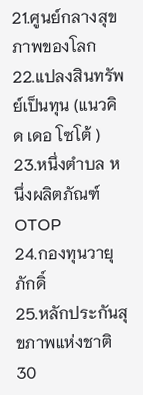21.ศูนย์กลางสุขภาพของโลก
22.แปลงสินทรัพย์เป็นทุน (แนวคิด เดอ โซโต้ )
23.หนึ่งตำบล หนึ่งผลิตภัณฑ์ OTOP
24.กองทุนวายุภักดิ์
25.หลักประกันสุขภาพแห่งชาติ 30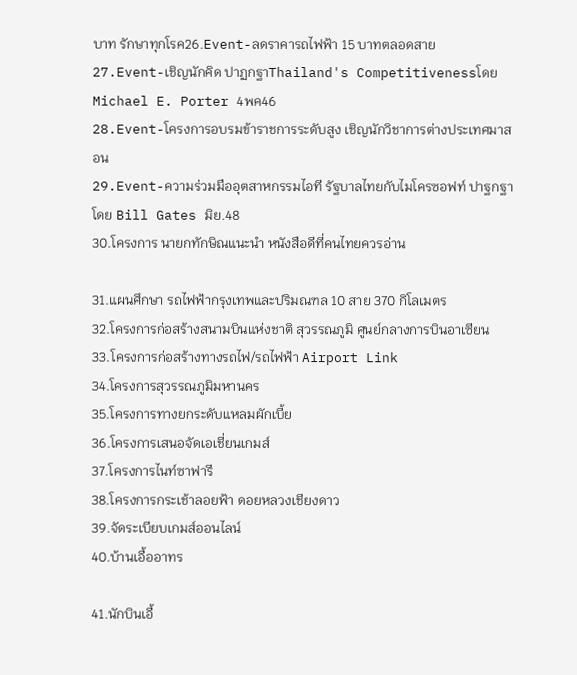บาท รักษาทุกโรค26.Event-ลดราคารถไฟฟ้า 15 บาทตลอดสาย
27.Event-เชิญนักคิด ปาฏกฐาThailand's Competitivenessโดย Michael E. Porter 4พค46
28.Event-โครงการอบรมข้าราชการระดับสูง เชิญนักวิชาการต่างประเทศมาสอน
29.Event-ความร่วมมืออุตสาหกรรมไอที รัฐบาลไทยกับไมโครซอฟท์ ปาฐกฐาโดย Bill Gates มิย.48
30.โครงการ นายกทักษิณแนะนำ หนังสือดีที่คนไทยควรอ่าน

31.แผนศึกษา รถไฟฟ้ากรุงเทพและปริมณฑล 10 สาย 370 กิโลเมตร
32.โครงการก่อสร้างสนามบินแห่งชาติ สุวรรณภูมิ ศูนย์กลางการบินอาเซียน
33.โครงการก่อสร้างทางรถไฟ/รถไฟฟ้า Airport Link
34.โครงการสุวรรณภูมิมหานคร
35.โครงการทางยกระดับแหลมผักเบี้ย
36.โครงการเสนอจัดเอเชี่ยนเกมส์
37.โครงการไนท์ซาฟารี
38.โครงการกระเช้าลอยฟ้า ดอยหลวงเชียงดาว
39.จัดระเบียบเกมส์ออนไลน์
40.บ้านเอื้ออาทร

41.นักบินเอื้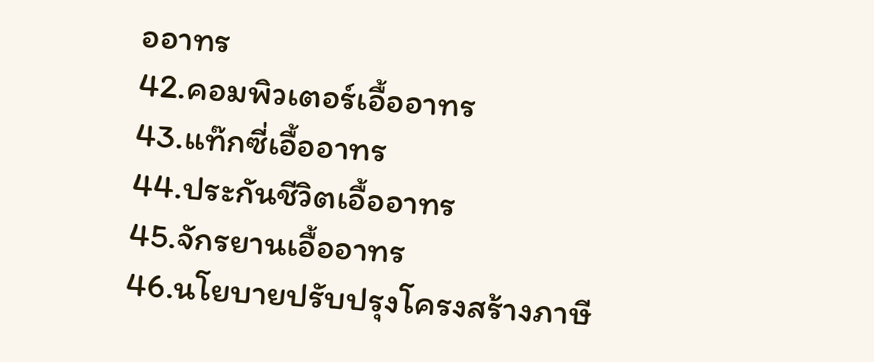ออาทร
42.คอมพิวเตอร์เอื้ออาทร
43.แท๊กซี่เอื้ออาทร
44.ประกันชีวิตเอื้ออาทร
45.จักรยานเอื้ออาทร
46.นโยบายปรับปรุงโครงสร้างภาษี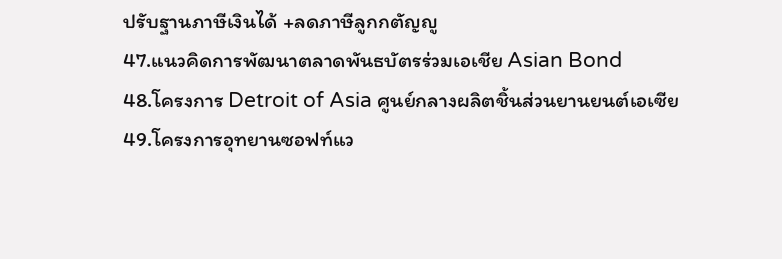ปรับฐานภาษีเงินได้ +ลดภาษีลูกกตัญญู
47.แนวคิดการพัฒนาตลาดพันธบัตรร่วมเอเชีย Asian Bond
48.โครงการ Detroit of Asia ศูนย์กลางผลิตชิ้นส่วนยานยนต์เอเซีย
49.โครงการอุทยานซอฟท์แว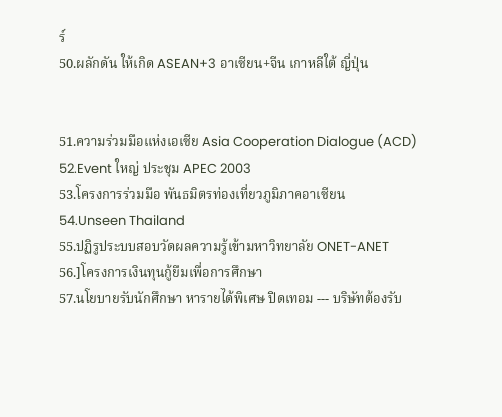ร์
50.ผลักดัน ให้เกิด ASEAN+3 อาเซียน+จีน เกาหลีใต้ ญี่ปุ่น


51.ความร่วมมือแห่งเอเซีย Asia Cooperation Dialogue (ACD)
52.Event ใหญ่ ประชุม APEC 2003
53.โครงการร่วมมือ พันธมิตรท่องเที่ยวภูมิภาคอาเซียน
54.Unseen Thailand
55.ปฏิรูประบบสอบวัดผลความรู้เข้ามหาวิทยาลัย ONET-ANET
56.]โครงการเงินทุนกู้ยืมเพื่อการศึกษา
57.นโยบายรับนักศึกษา หารายได้พิเศษ ปิดเทอม --- บริษัทต้องรับ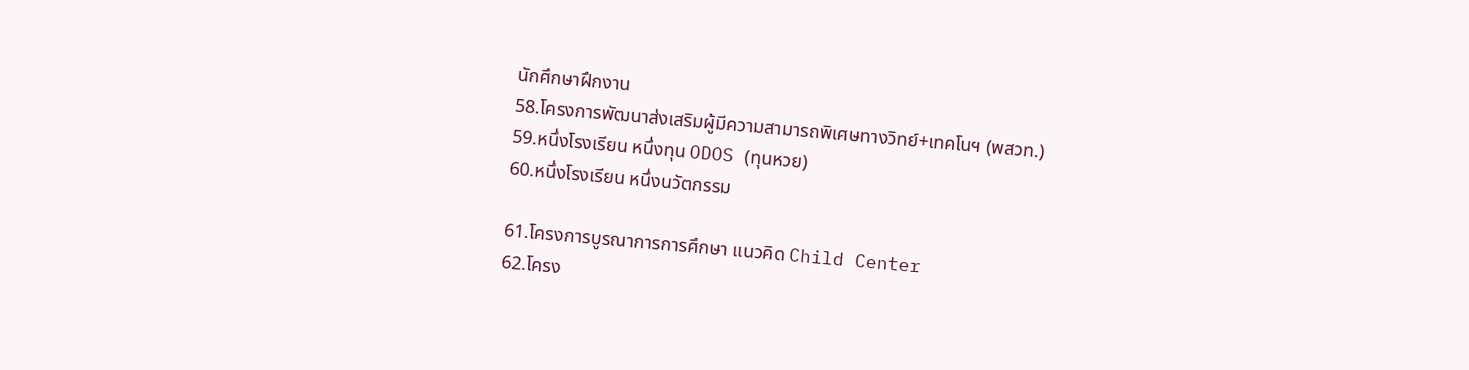นักศึกษาฝึกงาน
58.โครงการพัฒนาส่งเสริมผู้มีความสามารถพิเศษทางวิทย์+เทคโนฯ (พสวท.)
59.หนึ่งโรงเรียน หนึ่งทุน ODOS (ทุนหวย)
60.หนึ่งโรงเรียน หนึ่งนวัตกรรม

61.โครงการบูรณาการการศึกษา แนวคิด Child Center
62.โครง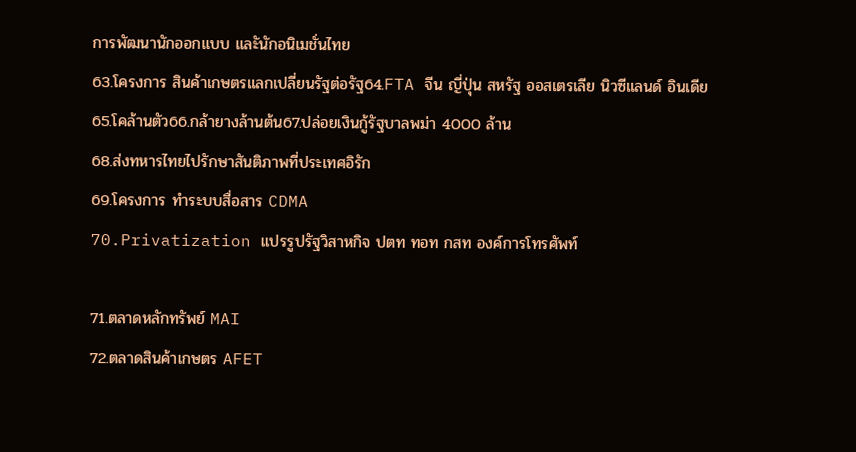การพัฒนานักออกแบบ และันักอนิเมชั่นไทย
63.โครงการ สินค้าเกษตรแลกเปลี่ยนรัฐต่อรัฐ64.FTA จีน ญี่ปุ่น สหรัฐ ออสเตรเลีย นิวซีแลนด์ อินเดีย
65.โคล้านตัว66.กล้ายางล้านต้น67.ปล่อยเงินกู้รัฐบาลพม่า 4000 ล้าน
68.ส่งทหารไทยไปรักษาสันติภาพที่ประเทศอิรัก
69.โครงการ ทำระบบสื่อสาร CDMA
70.Privatization แปรรูปรัฐวิสาหกิจ ปตท ทอท กสท องค์การโทรศัพท์

71.ตลาดหลักทรัพย์ MAI
72.ตลาดสินค้าเกษตร AFET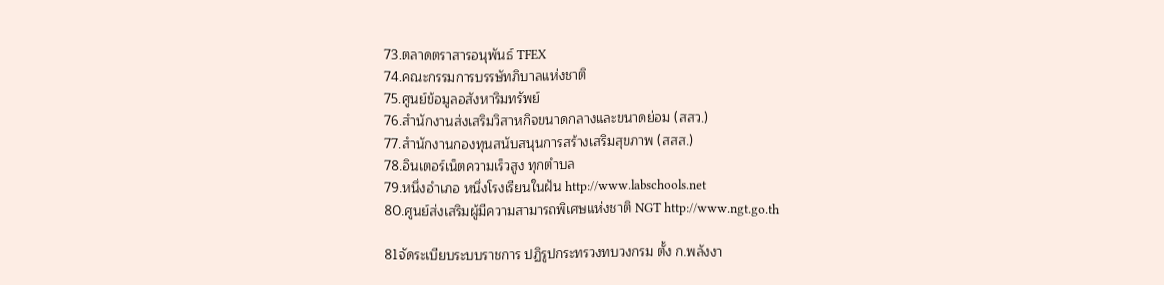73.ตลาดตราสารอนุพันธ์ TFEX
74.คณะกรรมการบรรษัทภิบาลแห่งชาติ
75.ศูนย์ข้อมูลอสังหาริมทรัพย์
76.สำนักงานส่งเสริมวิสาหกิจขนาดกลางและขนาดย่อม (สสว.)
77.สำนักงานกองทุนสนับสนุนการสร้างเสริมสุขภาพ (สสส.)
78.อินเตอร์เน็ตความเร็วสูง ทุกตำบล
79.หนึ่งอำเภอ หนึ่งโรงเรียนในฝัน http://www.labschools.net
80.ศูนย์ส่งเสริมผู้มีความสามารถพิเศษแห่งชาติ NGT http://www.ngt.go.th

81จัดระเบียบระบบราชการ ปฏิรูปกระทรวงทบวงกรม ตั้ง ก.พลังงา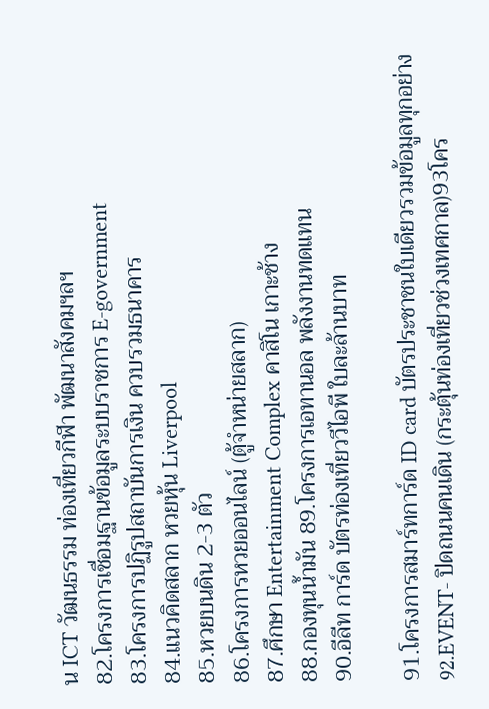น ICT วัฒนธรรม ท่องเที่ยวกีฬา พัฒนาสังคมฯลฯ
82.โครงการเชื่อมฐานข้อมูลระบบราชการ E-government
83.โครงการปฏิรูปสถาบันการเงิน ควบรวมธนาคาร
84.แนวคิดสลาก หวยหุ้น Liverpool
85.หวยบนดิน 2-3 ตัว
86.โครงการหวยออนไลน์ (ตู้จำหน่ายสลาก)
87.ศึกษา Entertainment Complex คาสิโน เกาะช้าง
88.กองทุนน้ำมัน 89.โครงการเอทานอล พลังงานทดแทน
90.อีลีท การ์ด บัตรท่องเที่ยววีไอพี ใบละล้านบาท

91.โครงการสมาร์ทการ์ด ID card บัตรประชาชนใบเดียวรวมข้อมูลทุกอย่าง
92.EVENT- ปิดถนนคนเดิน (กระตุ้นท่องเที่ยวช่วงเทศกาล)93โคร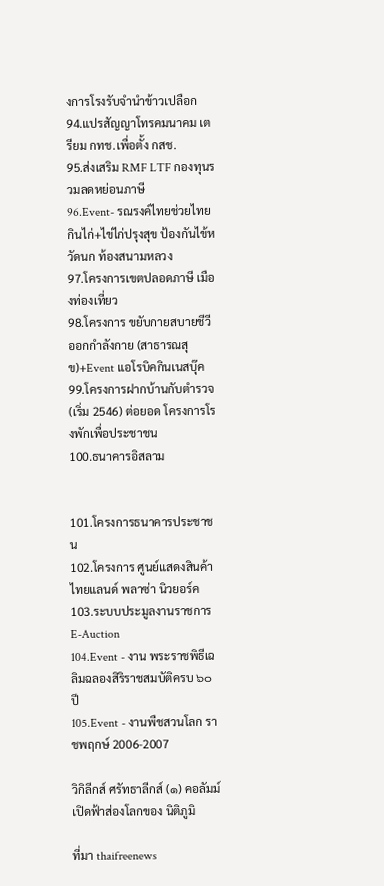งการโรงรับจำนำข้าวเปลือก
94.แปรสัญญาโทรคมนาคม เตรียม กทช.เพื่อตั้ง กสช.
95.ส่งเสริม RMF LTF กองทุนรวมลดหย่อนภาษี
96.Event- รณรงค์ไทยช่วยไทย กินไก่+ไข่ไก่ปรุงสุข ป้องกันไข้หวัดนก ท้องสนามหลวง
97.โครงการเขตปลอดภาษี เมืองท่องเที่ยว
98.โครงการ ขยับกายสบายชีวี ออกกำลังกาย (สาธารณสุข)+Event แอโรบิคกินเนสบุ๊ค
99.โครงการฝากบ้านกับตำรวจ (เริ่ม 2546) ต่อยอด โครงการโรงพักเพื่อประชาชน
100.ธนาคารอิสลาม


101.โครงการธนาคารประชาชน
102.โครงการ ศูนย์แสดงสินค้า ไทยแลนด์ พลาซ่า นิวยอร์ค
103.ระบบประมูลงานราชการ E-Auction
104.Event - งาน พระราชพิธีเฉลิมฉลองสิริราชสมบัติครบ ๖๐ ปี
105.Event - งานพืชสวนโลก ราชพฤกษ์ 2006-2007

วิกิลีกส์ ศรัทธาลีกส์ (๑) คอลัมม์ เปิดฟ้าส่องโลกของ นิติภูมิ

ที่มา thaifreenews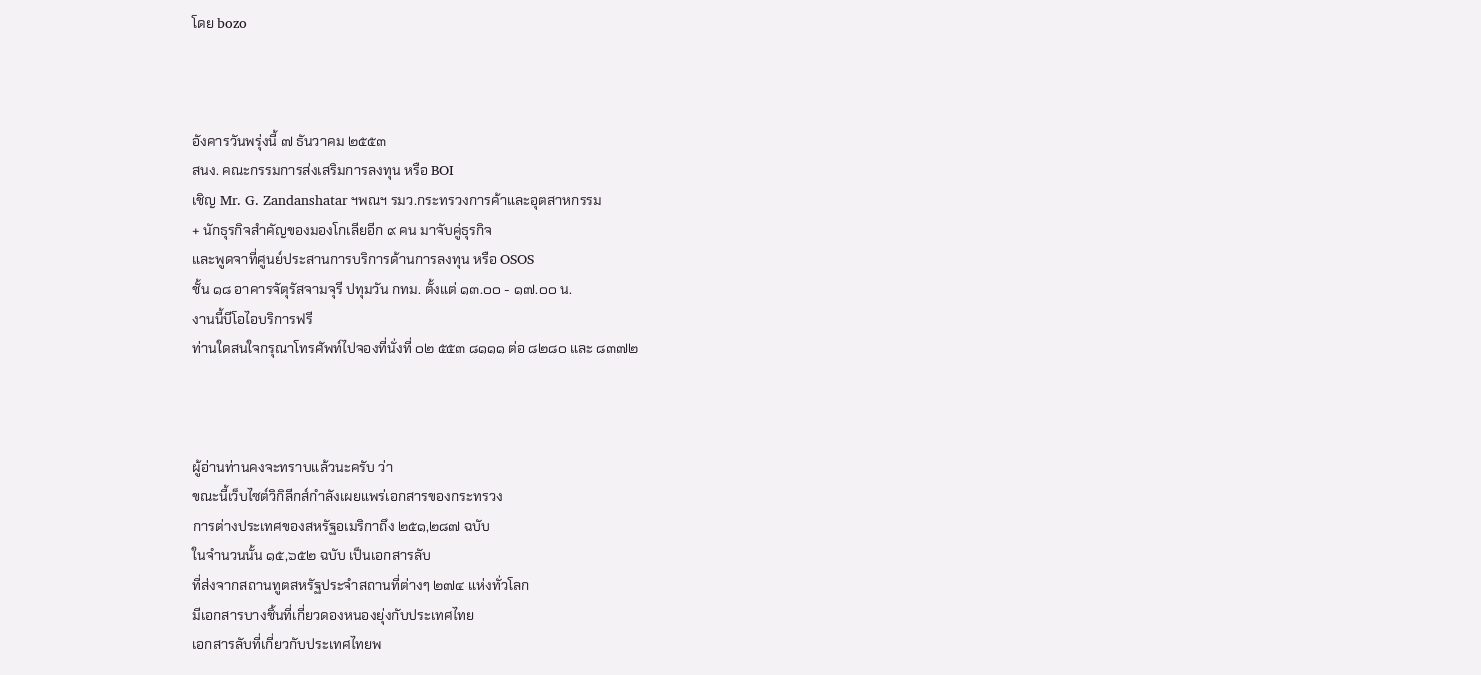โดย bozo



อังคารวันพรุ่งนี้ ๗ ธันวาคม ๒๕๕๓
สนง. คณะกรรมการส่งเสริมการลงทุน หรือ BOI
เชิญ Mr. G. Zandanshatar ฯพณฯ รมว.กระทรวงการค้าและอุตสาหกรรม
+ นักธุรกิจสำคัญของมองโกเลียอีก ๙ คน มาจับคู่ธุรกิจ
และพูดจาที่ศูนย์ประสานการบริการด้านการลงทุน หรือ OSOS
ชั้น ๑๘ อาคารจัตุรัสจามจุรี ปทุมวัน กทม. ตั้งแต่ ๑๓.๐๐ - ๑๗.๐๐ น.
งานนี้บีโอไอบริการฟรี
ท่านใดสนใจกรุณาโทรศัพท์ไปจองที่นั่งที่ ๐๒ ๕๕๓ ๘๑๑๑ ต่อ ๘๒๘๐ และ ๘๓๗๒



ผู้อ่านท่านคงจะทราบแล้วนะครับ ว่า
ขณะนี้เว็บไซต์วิกิลีกส์กำลังเผยแพร่เอกสารของกระทรวง
การต่างประเทศของสหรัฐอเมริกาถึง ๒๕๑,๒๘๗ ฉบับ
ในจำนวนนั้น ๑๕,๖๕๒ ฉบับ เป็นเอกสารลับ
ที่ส่งจากสถานทูตสหรัฐประจำสถานที่ต่างๆ ๒๗๔ แห่งทั่วโลก
มีเอกสารบางชิ้นที่เกี่ยวดองหนองยุ่งกับประเทศไทย
เอกสารลับที่เกี่ยวกับประเทศไทยพ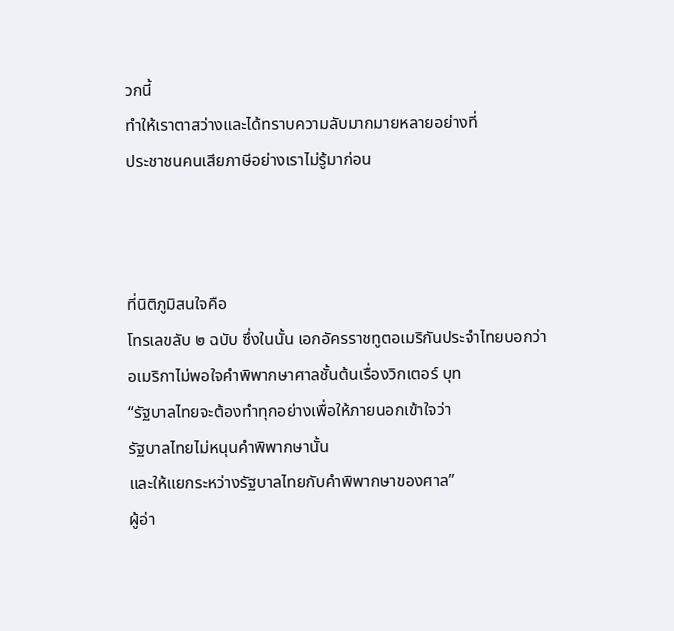วกนี้
ทำให้เราตาสว่างและได้ทราบความลับมากมายหลายอย่างที่
ประชาชนคนเสียภาษีอย่างเราไม่รู้มาก่อน



ที่นิติภูมิสนใจคือ
โทรเลขลับ ๒ ฉบับ ซึ่งในนั้น เอกอัครราชทูตอเมริกันประจำไทยบอกว่า
อเมริกาไม่พอใจคำพิพากษาศาลชั้นต้นเรื่องวิกเตอร์ บุท
“รัฐบาลไทยจะต้องทำทุกอย่างเพื่อให้ภายนอกเข้าใจว่า
รัฐบาลไทยไม่หนุนคำพิพากษานั้น
และให้แยกระหว่างรัฐบาลไทยกับคำพิพากษาของศาล”
ผู้อ่า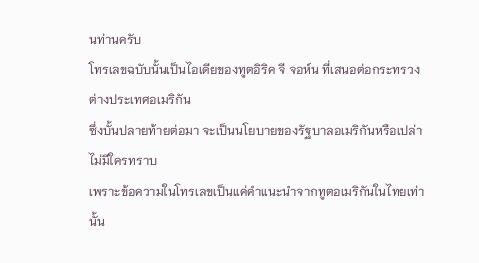นท่านครับ
โทรเลขฉบับนั้นเป็นไอเดียของทูตอิริค จี จอห์น ที่เสนอต่อกระทรวงต่างประเทศอเมริกัน
ซึ่งบั้นปลายท้ายต่อมา จะเป็นนโยบายของรัฐบาลอเมริกันหรือเปล่า ไม่มีใครทราบ
เพราะข้อความในโทรเลขเป็นแค่คำแนะนำจากทูตอเมริกันในไทยเท่านั้น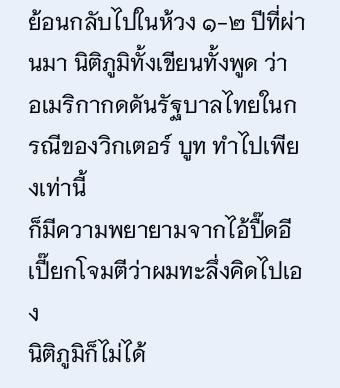ย้อนกลับไปในห้วง ๑-๒ ปีที่ผ่านมา นิติภูมิทั้งเขียนทั้งพูด ว่า
อเมริกากดดันรัฐบาลไทยในกรณีของวิกเตอร์ บูท ทำไปเพียงเท่านี้
ก็มีความพยายามจากไอ้ปื๊ดอีเปี๊ยกโจมตีว่าผมทะลึ่งคิดไปเอง
นิติภูมิก็ไม่ได้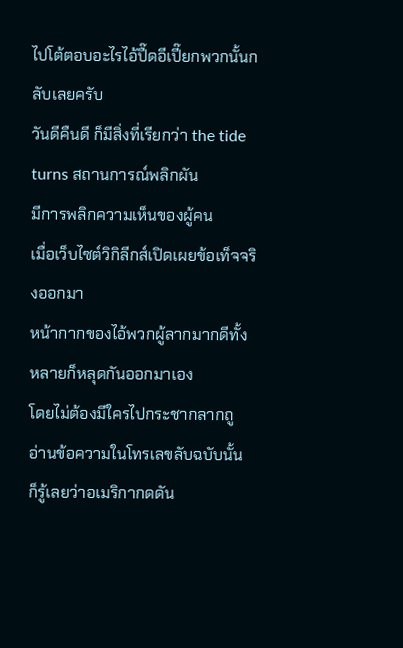ไปโต้ตอบอะไรไอ้ปื๊ดอีเปี๊ยกพวกนั้นกลับเลยครับ
วันดีคืนดี ก็มีสิ่งที่เรียกว่า the tide turns สถานการณ์พลิกผัน
มีการพลิกความเห็นของผู้คน
เมื่อเว็บไซต์วิกิลีกส์เปิดเผยข้อเท็จจริงออกมา
หน้ากากของไอ้พวกผู้ลากมากดีทั้งหลายก็หลุดกันออกมาเอง
โดยไม่ต้องมีใครไปกระชากลากถู อ่านข้อความในโทรเลขลับฉบับนั้น
ก็รู้เลยว่าอเมริกากดดัน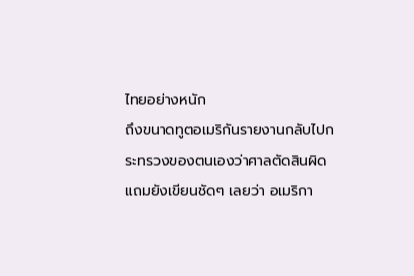ไทยอย่างหนัก
ถึงขนาดทูตอเมริกันรายงานกลับไปกระทรวงของตนเองว่าศาลตัดสินผิด
แถมยังเขียนชัดๆ เลยว่า อเมริกา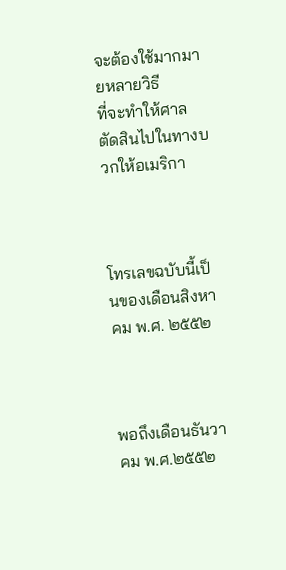จะต้องใช้มากมายหลายวิธี
ที่จะทำให้ศาลตัดสินไปในทางบวกให้อเมริกา



โทรเลขฉบับนี้เป็นของเดือนสิงหาคม พ.ศ. ๒๕๕๒



พอถึงเดือนธันวาคม พ.ศ.๒๕๕๒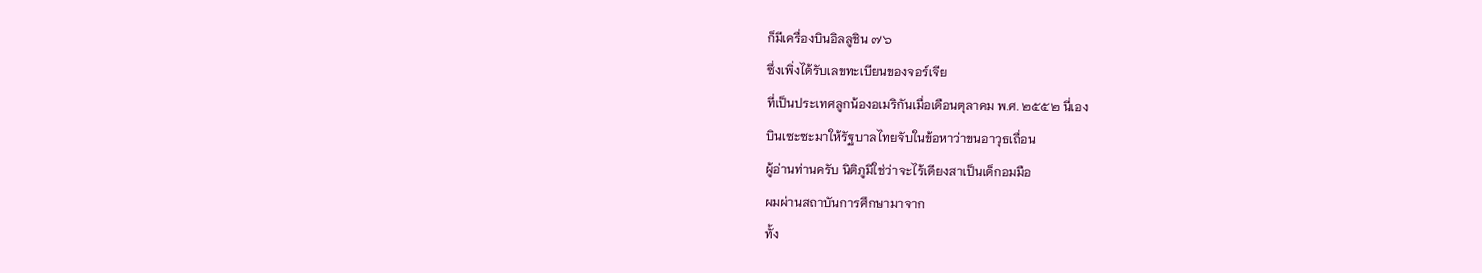ก็มีเครื่องบินอิลลูชิน ๗๖
ซึ่งเพิ่งได้รับเลขทะเบียนของจอร์เจีย
ที่เป็นประเทศลูกน้องอเมริกันเมื่อเดือนตุลาคม พ.ศ. ๒๕๕๒ นี่เอง
บินเซะซะมาให้รัฐบาลไทยจับในข้อหาว่าขนอาวุธเถื่อน
ผู้อ่านท่านครับ นิติภูมิใช่ว่าจะไร้เดียงสาเป็นเด็กอมมือ
ผมผ่านสถาบันการศึกษามาจาก
ทั้ง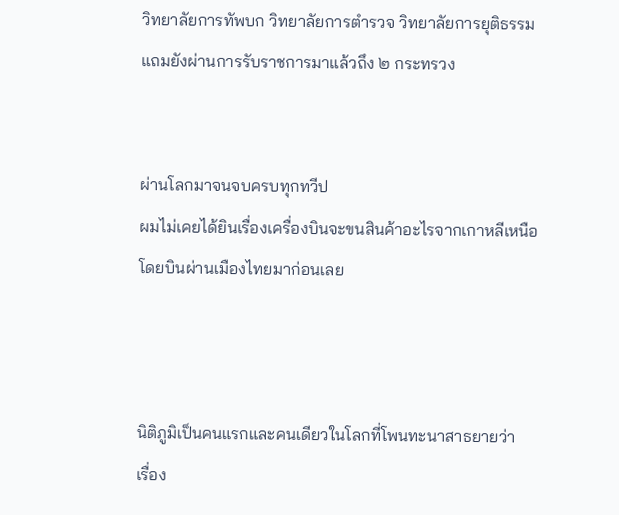วิทยาลัยการทัพบก วิทยาลัยการตำรวจ วิทยาลัยการยุติธรรม
แถมยังผ่านการรับราชการมาแล้วถึง ๒ กระทรวง


ผ่านโลกมาจนจบครบทุกทวีป
ผมไม่เคยได้ยินเรื่องเครื่องบินจะขนสินค้าอะไรจากเกาหลีเหนือ
โดยบินผ่านเมืองไทยมาก่อนเลย



นิติภูมิเป็นคนแรกและคนเดียวในโลกที่โพนทะนาสาธยายว่า
เรื่อง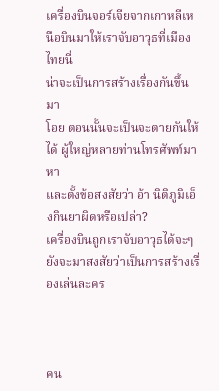เครื่องบินจอร์เจียจากเกาหลีเหนือบินมาให้เราจับอาวุธที่เมืองไทยนี่
น่าจะเป็นการสร้างเรื่องกันขึ้นมา
โอย ตอนนั้นจะเป็นจะตายกันให้ได้ ผู้ใหญ่หลายท่านโทรศัพท์มาหา
และตั้งข้อสงสัยว่า อ้า นิติภูมิเอ็งกินยาผิดหรือเปล่า?
เครื่องบินถูกเราจับอาวุธได้จะๆ ยังจะมาสงสัยว่าเป็นการสร้างเรื่องเล่นละคร



คน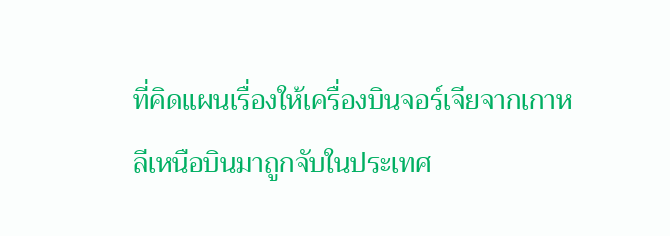ที่คิดแผนเรื่องให้เครื่องบินจอร์เจียจากเกาหลีเหนือบินมาถูกจับในประเทศ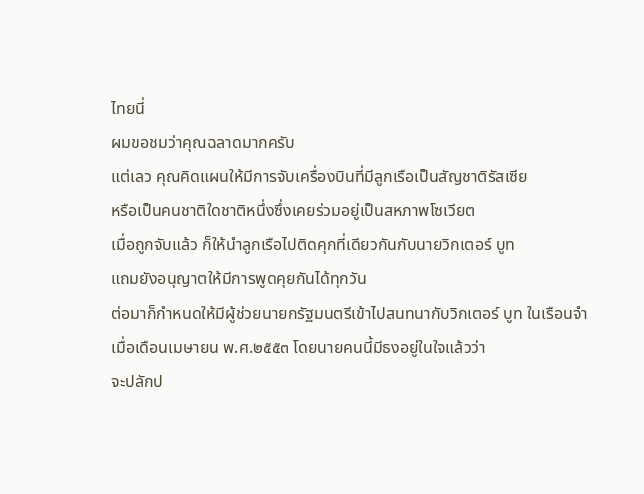ไทยนี่
ผมขอชมว่าคุณฉลาดมากครับ
แต่เลว คุณคิดแผนให้มีการจับเครื่องบินที่มีลูกเรือเป็นสัญชาติรัสเซีย
หรือเป็นคนชาติใดชาติหนึ่งซึ่งเคยร่วมอยู่เป็นสหภาพโซเวียต
เมื่อถูกจับแล้ว ก็ให้นำลูกเรือไปติดคุกที่เดียวกันกับนายวิกเตอร์ บูท
แถมยังอนุญาตให้มีการพูดคุยกันได้ทุกวัน
ต่อมาก็กำหนดให้มีผู้ช่วยนายกรัฐมนตรีเข้าไปสนทนากับวิกเตอร์ บูท ในเรือนจำ
เมื่อเดือนเมษายน พ.ศ.๒๕๕๓ โดยนายคนนี้มีธงอยู่ในใจแล้วว่า
จะปลักป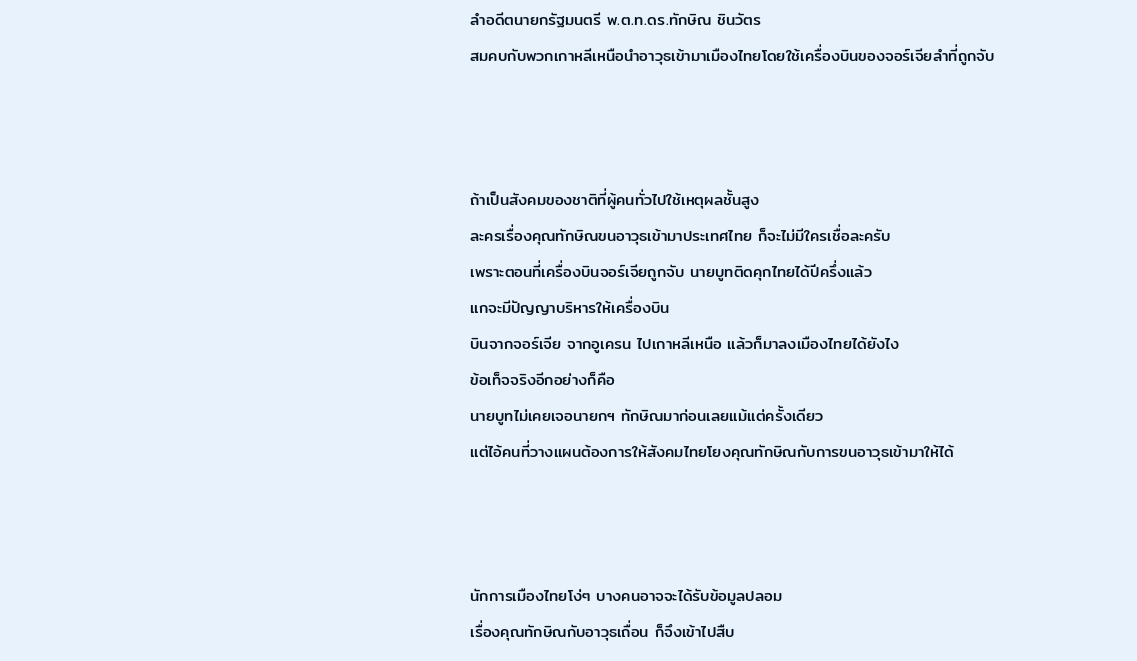ลำอดีตนายกรัฐมนตรี พ.ต.ท.ดร.ทักษิณ ชินวัตร
สมคบกับพวกเกาหลีเหนือนำอาวุธเข้ามาเมืองไทยโดยใช้เครื่องบินของจอร์เจียลำที่ถูกจับ



ถ้าเป็นสังคมของชาติที่ผู้คนทั่วไปใช้เหตุผลชั้นสูง
ละครเรื่องคุณทักษิณขนอาวุธเข้ามาประเทศไทย ก็จะไม่มีใครเชื่อละครับ
เพราะตอนที่เครื่องบินจอร์เจียถูกจับ นายบูทติดคุกไทยได้ปีครึ่งแล้ว
แกจะมีปัญญาบริหารให้เครื่องบิน
บินจากจอร์เจีย จากอูเครน ไปเกาหลีเหนือ แล้วก็มาลงเมืองไทยได้ยังไง
ข้อเท็จจริงอีกอย่างก็คือ
นายบูทไม่เคยเจอนายกฯ ทักษิณมาก่อนเลยแม้แต่ครั้งเดียว
แต่ไอ้คนที่วางแผนต้องการให้สังคมไทยโยงคุณทักษิณกับการขนอาวุธเข้ามาให้ได้



นักการเมืองไทยโง่ๆ บางคนอาจจะได้รับข้อมูลปลอม
เรื่องคุณทักษิณกับอาวุธเถื่อน ก็จึงเข้าไปสืบ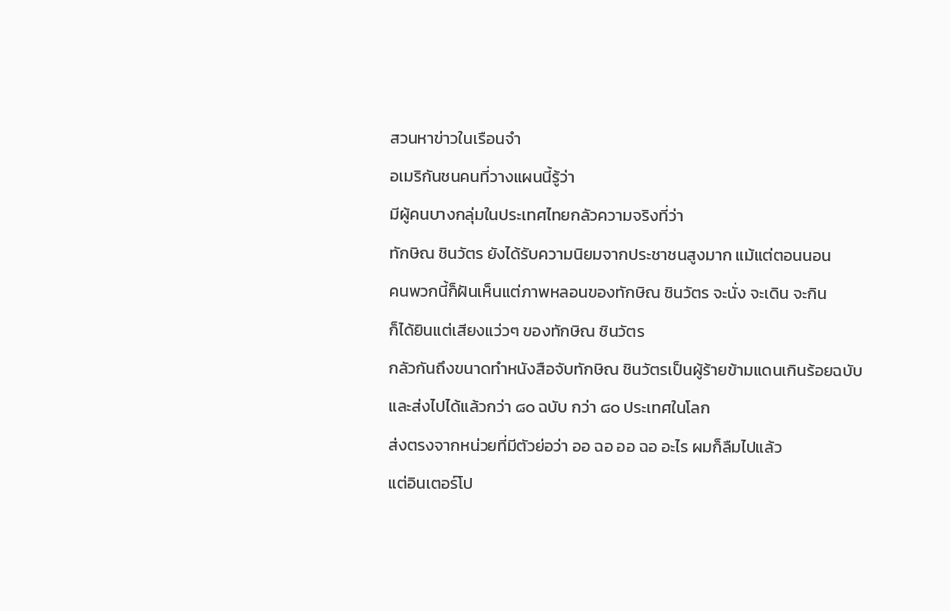สวนหาข่าวในเรือนจำ
อเมริกันชนคนที่วางแผนนี้รู้ว่า
มีผู้คนบางกลุ่มในประเทศไทยกลัวความจริงที่ว่า
ทักษิณ ชินวัตร ยังได้รับความนิยมจากประชาชนสูงมาก แม้แต่ตอนนอน
คนพวกนี้ก็ฝันเห็นแต่ภาพหลอนของทักษิณ ชินวัตร จะนั่ง จะเดิน จะกิน
ก็ได้ยินแต่เสียงแว่วๆ ของทักษิณ ชินวัตร
กลัวกันถึงขนาดทำหนังสือจับทักษิณ ชินวัตรเป็นผู้ร้ายข้ามแดนเกินร้อยฉบับ
และส่งไปได้แล้วกว่า ๘๐ ฉบับ กว่า ๘๐ ประเทศในโลก
ส่งตรงจากหน่วยที่มีตัวย่อว่า ออ ฉอ ออ ฉอ อะไร ผมก็ลืมไปแล้ว
แต่อินเตอร์โป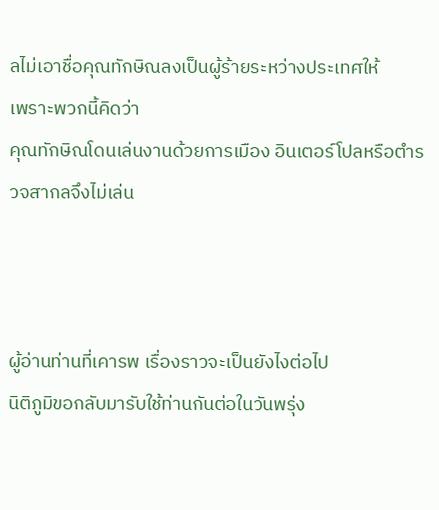ลไม่เอาชื่อคุณทักษิณลงเป็นผู้ร้ายระหว่างประเทศให้
เพราะพวกนี้คิดว่า
คุณทักษิณโดนเล่นงานด้วยการเมือง อินเตอร์โปลหรือตำรวจสากลจึงไม่เล่น



ผู้อ่านท่านที่เคารพ เรื่องราวจะเป็นยังไงต่อไป
นิติภูมิขอกลับมารับใช้ท่านกันต่อในวันพรุ่ง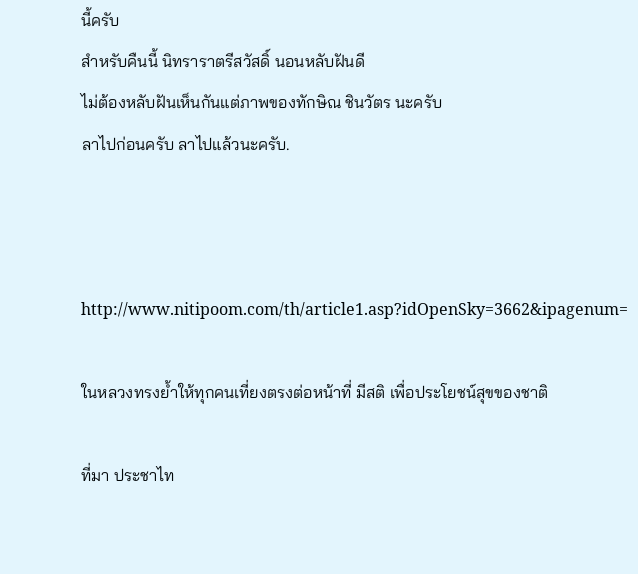นี้ครับ
สำหรับคืนนี้ นิทราราตรีสวัสดิ์ นอนหลับฝันดี
ไม่ต้องหลับฝันเห็นกันแต่ภาพของทักษิณ ชินวัตร นะครับ
ลาไปก่อนครับ ลาไปแล้วนะครับ.



http://www.nitipoom.com/th/article1.asp?idOpenSky=3662&ipagenum=

ในหลวงทรงย้ำให้ทุกคนเที่ยงตรงต่อหน้าที่ มีสติ เพื่อประโยชน์สุขของชาติ

ที่มา ประชาไท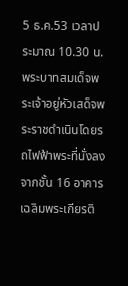5 ธ.ค.53 เวลาประมาณ 10.30 น. พระบาทสมเด็จพระเจ้าอยู่หัวเสด็จพระราชดำเนินโดยรถไฟฟ้าพระที่นั่งลงจากชั้น 16 อาคารเฉลิมพระเกียรติ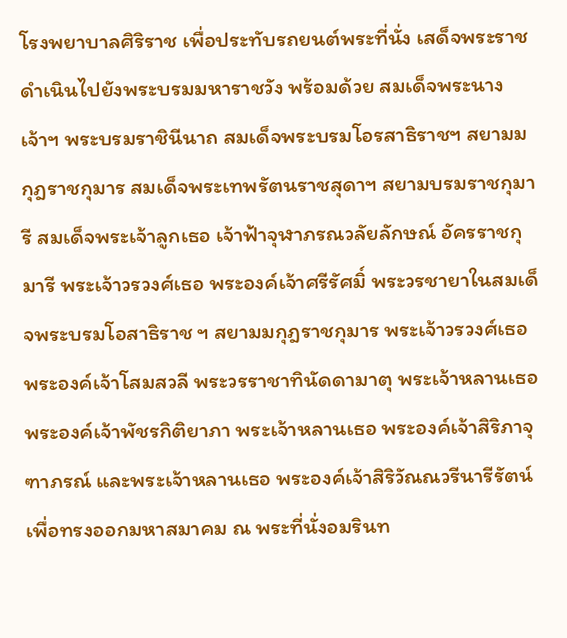โรงพยาบาลศิริราช เพื่อประทับรถยนต์พระที่นั่ง เสด็จพระราชดำเนินไปยังพระบรมมหาราชวัง พร้อมด้วย สมเด็จพระนางเจ้าฯ พระบรมราชินีนาถ สมเด็จพระบรมโอรสาธิราชฯ สยามมกุฎราชกุมาร สมเด็จพระเทพรัตนราชสุดาฯ สยามบรมราชกุมารี สมเด็จพระเจ้าลูกเธอ เจ้าฟ้าจุฬาภรณวลัยลักษณ์ อัครราชกุมารี พระเจ้าวรวงศ์เธอ พระองค์เจ้าศรีรัศมิ์ พระวรชายาในสมเด็จพระบรมโอสาธิราช ฯ สยามมกุฎราชกุมาร พระเจ้าวรวงศ์เธอ พระองค์เจ้าโสมสวลี พระวรราชาทินัดดามาตุ พระเจ้าหลานเธอ พระองค์เจ้าพัชรกิติยาภา พระเจ้าหลานเธอ พระองค์เจ้าสิริภาจุฑาภรณ์ และพระเจ้าหลานเธอ พระองค์เจ้าสิริวัณณวรีนารีรัตน์เพื่อทรงออกมหาสมาคม ณ พระที่นั่งอมรินท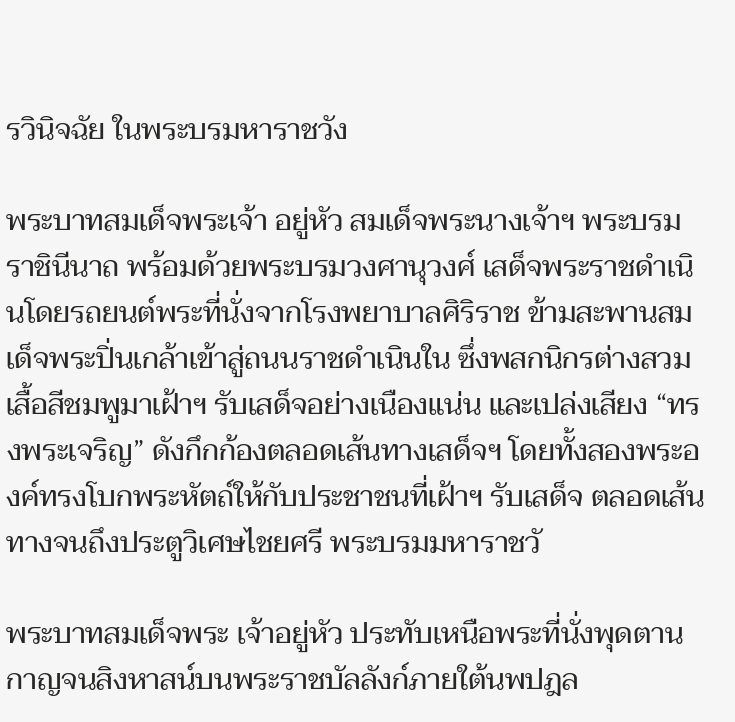รวินิจฉัย ในพระบรมหาราชวัง

พระบาทสมเด็จพระเจ้า อยู่หัว สมเด็จพระนางเจ้าฯ พระบรมราชินีนาถ พร้อมด้วยพระบรมวงศานุวงศ์ เสด็จพระราชดำเนินโดยรถยนต์พระที่นั่งจากโรงพยาบาลศิริราช ข้ามสะพานสมเด็จพระปิ่นเกล้าเข้าสู่ถนนราชดำเนินใน ซึ่งพสกนิกรต่างสวมเสื้อสีชมพูมาเฝ้าฯ รับเสด็จอย่างเนืองแน่น และเปล่งเสียง “ทรงพระเจริญ” ดังกึกก้องตลอดเส้นทางเสด็จฯ โดยทั้งสองพระองค์ทรงโบกพระหัตถ์ให้กับประชาชนที่เฝ้าฯ รับเสด็จ ตลอดเส้นทางจนถึงประตูวิเศษไชยศรี พระบรมมหาราชวั

พระบาทสมเด็จพระ เจ้าอยู่หัว ประทับเหนือพระที่นั่งพุดตานกาญจนสิงหาสน์บนพระราชบัลลังก์ภายใต้นพปฎล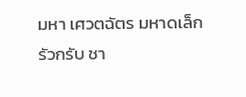มหา เศวตฉัตร มหาดเล็กรัวกรับ ชา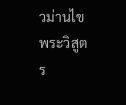วม่านไขพระวิสูตร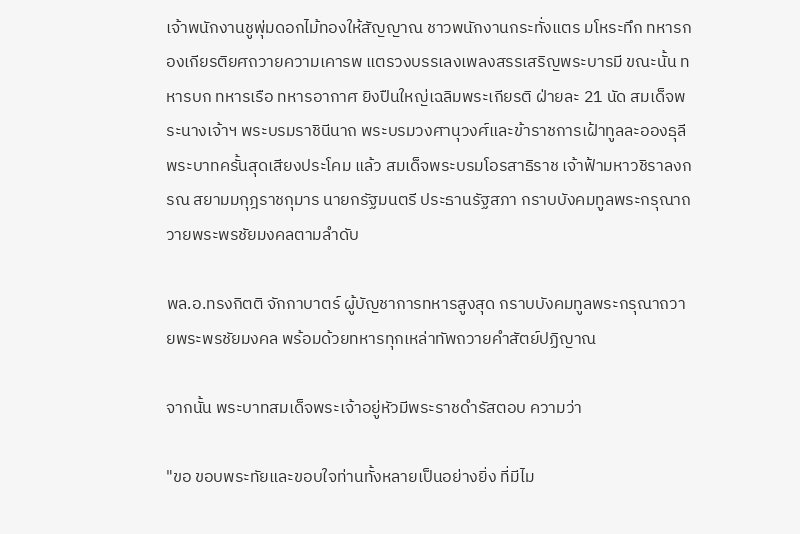เจ้าพนักงานชูพุ่มดอกไม้ทองให้สัญญาณ ชาวพนักงานกระทั่งแตร มโหระทึก ทหารกองเกียรติยศถวายความเคารพ แตรวงบรรเลงเพลงสรรเสริญพระบารมี ขณะนั้น ทหารบก ทหารเรือ ทหารอากาศ ยิงปืนใหญ่เฉลิมพระเกียรติ ฝ่ายละ 21 นัด สมเด็จพระนางเจ้าฯ พระบรมราชินีนาถ พระบรมวงศานุวงศ์และข้าราชการเฝ้าทูลละอองธุลีพระบาทครั้นสุดเสียงประโคม แล้ว สมเด็จพระบรมโอรสาธิราช เจ้าฟ้ามหาวชิราลงกรณ สยามมกุฎราชกุมาร นายกรัฐมนตรี ประธานรัฐสภา กราบบังคมทูลพระกรุณาถวายพระพรชัยมงคลตามลำดับ

พล.อ.ทรงกิตติ จักกาบาตร์ ผู้บัญชาการทหารสูงสุด กราบบังคมทูลพระกรุณาถวายพระพรชัยมงคล พร้อมด้วยทหารทุกเหล่าทัพถวายคำสัตย์ปฏิญาณ

จากนั้น พระบาทสมเด็จพระเจ้าอยู่หัวมีพระราชดำรัสตอบ ความว่า

"ขอ ขอบพระทัยและขอบใจท่านทั้งหลายเป็นอย่างยิ่ง ที่มีไม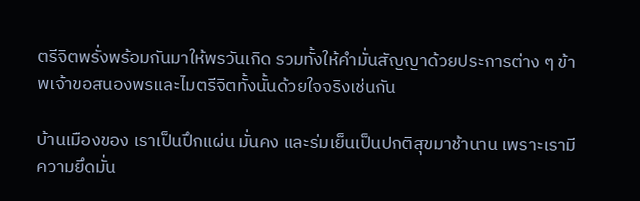ตรีจิตพรั่งพร้อมกันมาให้พรวันเกิด รวมทั้งให้คำมั่นสัญญาด้วยประการต่าง ๆ ข้าพเจ้าขอสนองพรและไมตรีจิตทั้งนั้นด้วยใจจริงเช่นกัน

บ้านเมืองของ เราเป็นปึกแผ่น มั่นคง และร่มเย็นเป็นปกติสุขมาช้านาน เพราะเรามีความยึดมั่น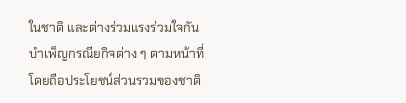ในชาติ และต่างร่วมแรงร่วมใจกันบำเพ็ญกรณียกิจต่าง ๆ ตามหน้าที่ โดยถือประโยชน์ส่วนรวมของชาติ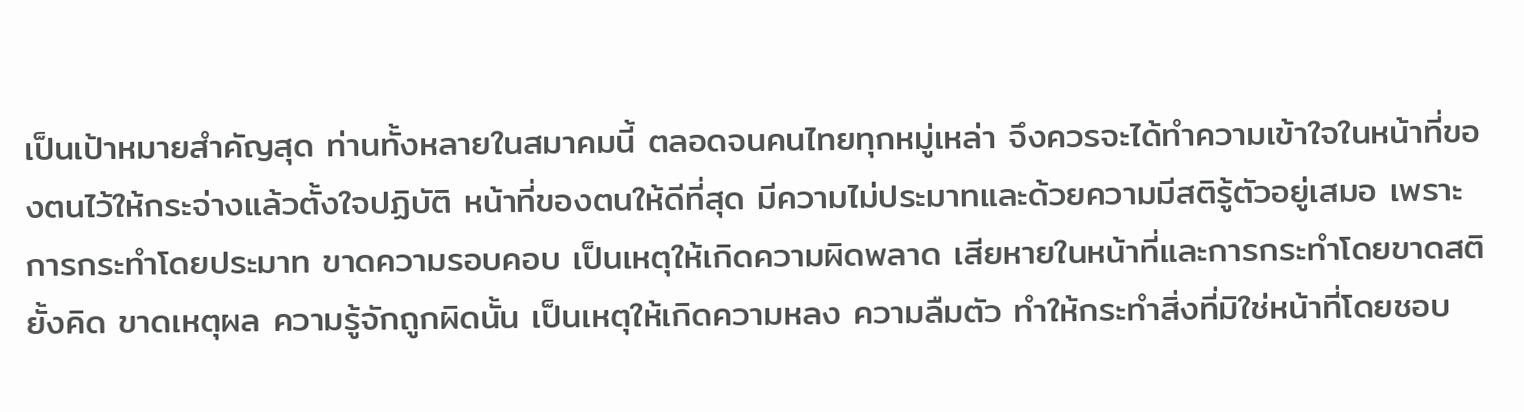เป็นเป้าหมายสำคัญสุด ท่านทั้งหลายในสมาคมนี้ ตลอดจนคนไทยทุกหมู่เหล่า จึงควรจะได้ทำความเข้าใจในหน้าที่ของตนไว้ให้กระจ่างแล้วตั้งใจปฏิบัติ หน้าที่ของตนให้ดีที่สุด มีความไม่ประมาทและด้วยความมีสติรู้ตัวอยู่เสมอ เพราะการกระทำโดยประมาท ขาดความรอบคอบ เป็นเหตุให้เกิดความผิดพลาด เสียหายในหน้าที่และการกระทำโดยขาดสติยั้งคิด ขาดเหตุผล ความรู้จักถูกผิดนั้น เป็นเหตุให้เกิดความหลง ความลืมตัว ทำให้กระทำสิ่งที่มิใช่หน้าที่โดยชอบ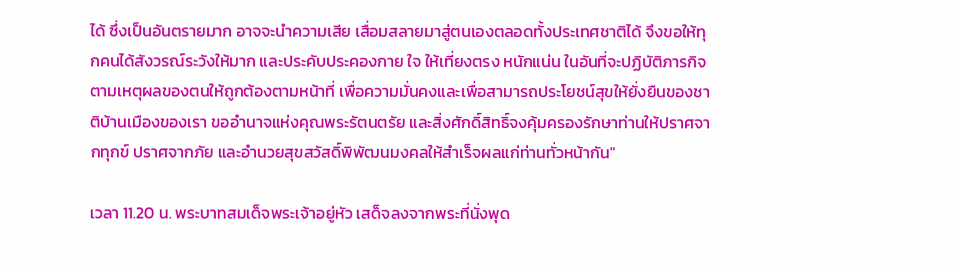ได้ ซึ่งเป็นอันตรายมาก อาจจะนำความเสีย เสื่อมสลายมาสู่ตนเองตลอดทั้งประเทศชาติได้ จึงขอให้ทุกคนได้สังวรณ์ระวังให้มาก และประคับประคองกาย ใจ ให้เที่ยงตรง หนักแน่น ในอันที่จะปฏิบัติภารกิจตามเหตุผลของตนให้ถูกต้องตามหน้าที่ เพื่อความมั่นคงและเพื่อสามารถประโยชน์สุขให้ยั่งยืนของชาติบ้านเมืองของเรา ขออำนาจแห่งคุณพระรัตนตรัย และสิ่งศักดิ์สิทธิ์จงคุ้มครองรักษาท่านให้ปราศจากทุกข์ ปราศจากภัย และอำนวยสุขสวัสดิ์พิพัฒนมงคลให้สำเร็จผลแก่ท่านทั่วหน้ากัน"

เวลา 11.20 น. พระบาทสมเด็จพระเจ้าอยู่หัว เสด็จลงจากพระที่นั่งพุด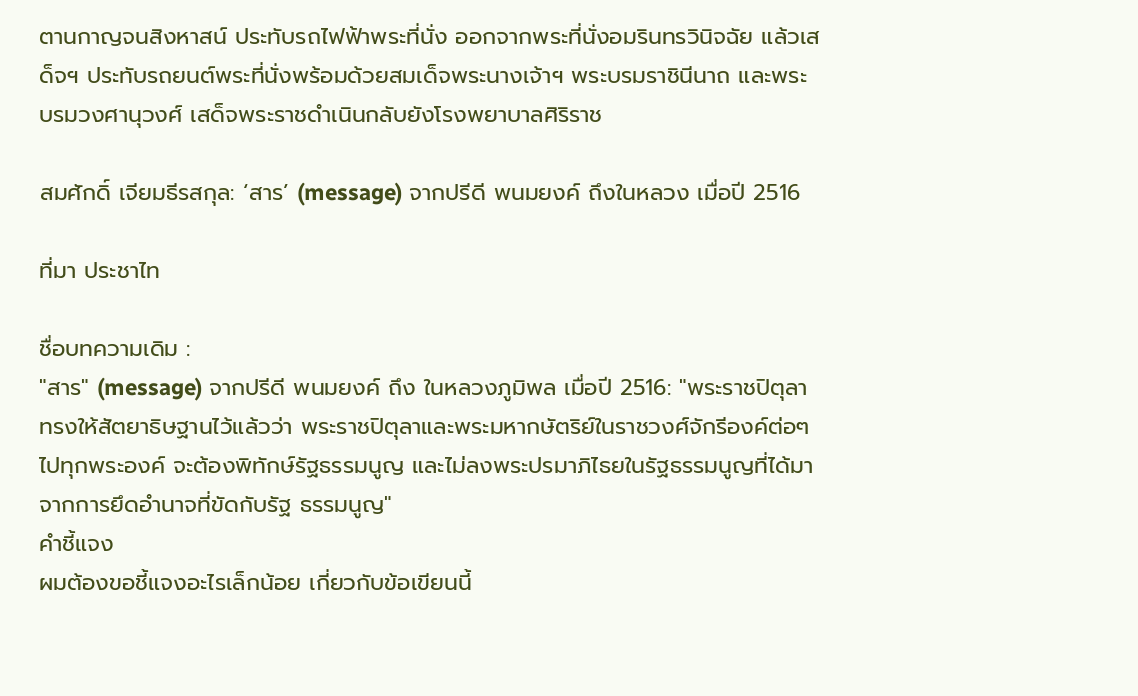ตานกาญจนสิงหาสน์ ประทับรถไฟฟ้าพระที่นั่ง ออกจากพระที่นั่งอมรินทรวินิจฉัย แล้วเสด็จฯ ประทับรถยนต์พระที่นั่งพร้อมด้วยสมเด็จพระนางเจ้าฯ พระบรมราชินีนาถ และพระบรมวงศานุวงศ์ เสด็จพระราชดำเนินกลับยังโรงพยาบาลศิริราช

สมศักดิ์ เจียมธีรสกุล: ‘สาร’ (message) จากปรีดี พนมยงค์ ถึงในหลวง เมื่อปี 2516

ที่มา ประชาไท

ชื่อบทความเดิม :
"สาร" (message) จากปรีดี พนมยงค์ ถึง ในหลวงภูมิพล เมื่อปี 2516: "พระราชปิตุลาทรงให้สัตยาธิษฐานไว้แล้วว่า พระราชปิตุลาและพระมหากษัตริย์ในราชวงศ์จักรีองค์ต่อๆไปทุกพระองค์ จะต้องพิทักษ์รัฐธรรมนูญ และไม่ลงพระปรมาภิไธยในรัฐธรรมนูญที่ได้มาจากการยึดอำนาจที่ขัดกับรัฐ ธรรมนูญ"
คำชี้แจง
ผมต้องขอชี้แจงอะไรเล็กน้อย เกี่ยวกับข้อเขียนนี้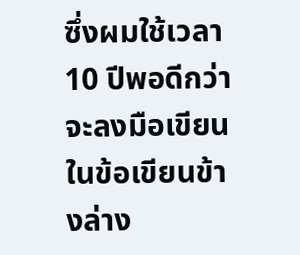ซึ่งผมใช้เวลา 10 ปีพอดีกว่าจะลงมือเขียน ในข้อเขียนข้างล่าง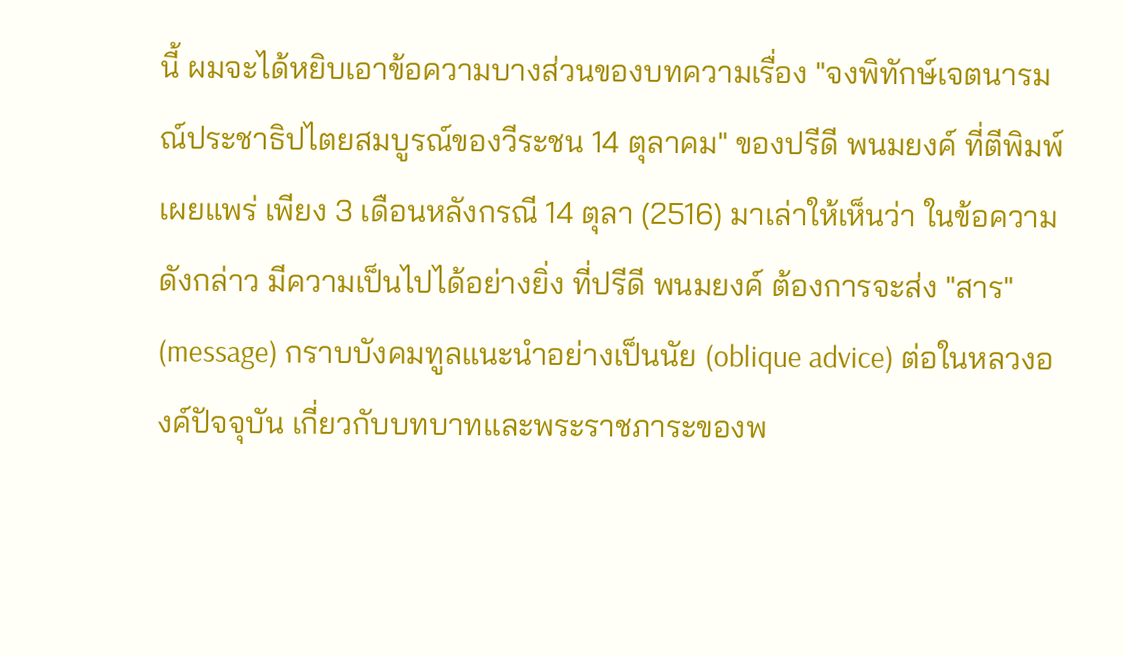นี้ ผมจะได้หยิบเอาข้อความบางส่วนของบทความเรื่อง "จงพิทักษ์เจตนารมณ์ประชาธิปไตยสมบูรณ์ของวีระชน 14 ตุลาคม" ของปรีดี พนมยงค์ ที่ตีพิมพ์เผยแพร่ เพียง 3 เดือนหลังกรณี 14 ตุลา (2516) มาเล่าให้เห็นว่า ในข้อความดังกล่าว มีความเป็นไปได้อย่างยิ่ง ที่ปรีดี พนมยงค์ ต้องการจะส่ง "สาร" (message) กราบบังคมทูลแนะนำอย่างเป็นนัย (oblique advice) ต่อในหลวงองค์ปัจจุบัน เกี่ยวกับบทบาทและพระราชภาระของพ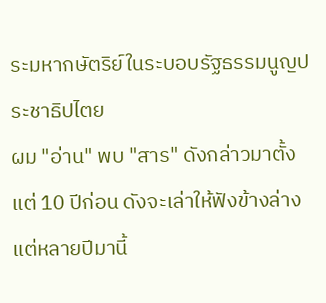ระมหากษัตริย์ในระบอบรัฐธรรมนูญประชาธิปไตย
ผม "อ่าน" พบ "สาร" ดังกล่าวมาตั้งแต่ 10 ปีก่อน ดังจะเล่าให้ฟังข้างล่าง แต่หลายปีมานี้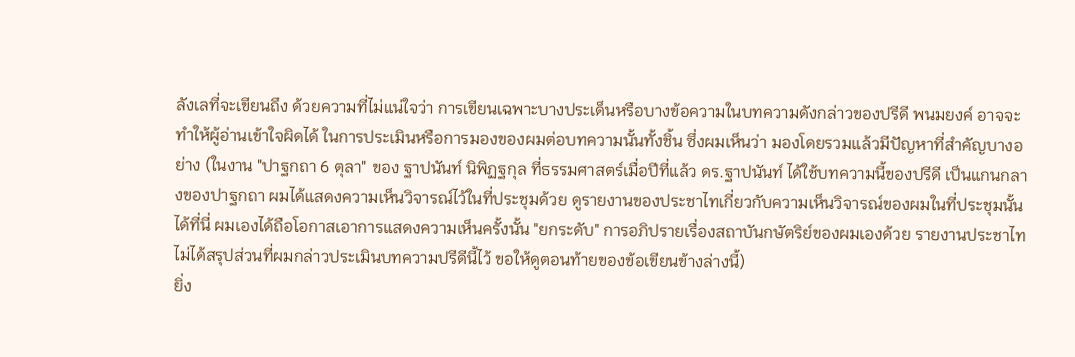ลังเลที่จะเขียนถึง ด้วยความที่ไม่แน่ใจว่า การเขียนเฉพาะบางประเด็นหรือบางข้อความในบทความดังกล่าวของปรีดี พนมยงค์ อาจจะทำให้ผู้อ่านเข้าใจผิดได้ ในการประเมินหรือการมองของผมต่อบทความนั้นทั้งชิ้น ซึ่งผมเห็นว่า มองโดยรวมแล้วมีปัญหาที่สำคัญบางอย่าง (ในงาน "ปาฐกถา 6 ตุลา" ของ ฐาปนันท์ นิพิฏฐกุล ที่ธรรมศาสตร์เมื่อปีที่แล้ว ดร.ฐาปนันท์ ได้ใช้บทความนี้ของปรีดี เป็นแกนกลางของปาฐกถา ผมได้แสดงความเห็นวิจารณ์ไว้ในที่ประชุมด้วย ดูรายงานของประชาไทเกี่ยวกับความเห็นวิจารณ์ของผมในที่ประชุมนั้นได้ที่นี่ ผมเองได้ถือโอกาสเอาการแสดงความเห็นครั้งนั้น "ยกระดับ" การอภิปรายเรื่องสถาบันกษัตริย์ของผมเองด้วย รายงานประชาไทไม่ได้สรุปส่วนที่ผมกล่าวประเมินบทความปรีดีนี้ไว้ ขอให้ดูตอนท้ายของข้อเขียนข้างล่างนี้)
ยิ่ง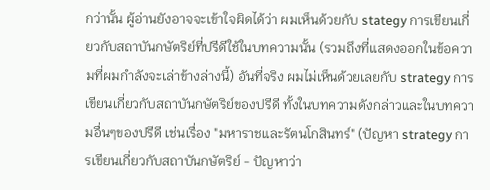กว่านั้น ผู้อ่านยังอาจจะเข้าใจผิดได้ว่า ผมเห็นด้วยกับ stategy การเขียนเกี่ยวกับสถาบันกษัตริย์ที่ปรีดีใช้ในบทความนั้น (รวมถึงที่แสดงออกในข้อความที่ผมกำลังจะเล่าข้างล่างนี้) อันที่จริง ผมไม่เห็นด้วยเลยกับ strategy การเขียนเกี่ยวกับสถาบันกษัตริย์ของปรีดี ทั้งในบทความดังกล่าวและในบทความอื่นๆของปรีดี เช่นเรื่อง "มหาราชและรัตนโกสินทร์" (ปัญหา strategy การเขียนเกี่ยวกับสถาบันกษัตริย์ - ปัญหาว่า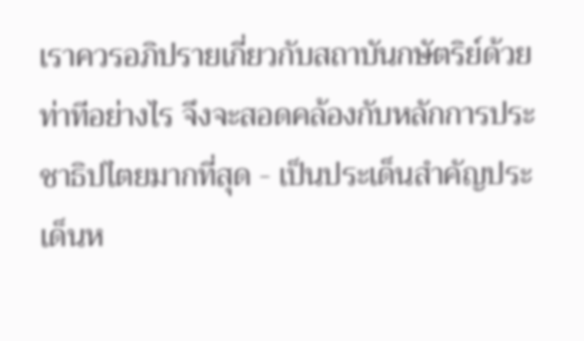เราควรอภิปรายเกี่ยวกับสถาบันกษัตริย์ด้วยท่าทีอย่างไร จึงจะสอดคล้องกับหลักการประชาธิปไตยมากที่สุด - เป็นประเด็นสำคัญประเด็นห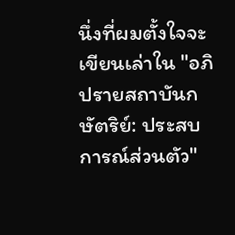นึ่งที่ผมตั้งใจจะเขียนเล่าใน "อภิปรายสถาบันกษัตริย์: ประสบการณ์ส่วนตัว"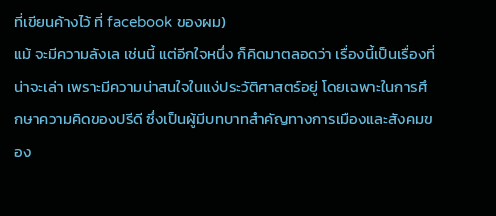ที่เขียนค้างไว้ ที่ facebook ของผม)
แม้ จะมีความลังเล เช่นนี้ แต่อีกใจหนึ่ง ก็คิดมาตลอดว่า เรื่องนี้เป็นเรื่องที่น่าจะเล่า เพราะมีความน่าสนใจในแง่ประวัติศาสตร์อยู่ โดยเฉพาะในการศึกษาความคิดของปรีดี ซึ่งเป็นผู้มีบทบาทสำคัญทางการเมืองและสังคมของ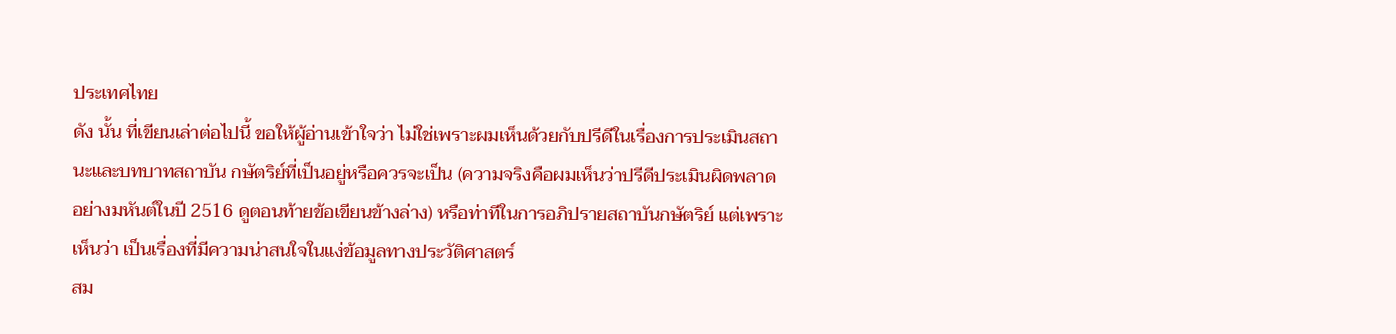ประเทศไทย
ดัง นั้น ที่เขียนเล่าต่อไปนี้ ขอให้ผู้อ่านเข้าใจว่า ไม่ใช่เพราะผมเห็นด้วยกับปรีดีในเรื่องการประเมินสถานะและบทบาทสถาบัน กษัตริย์ที่เป็นอยู่หรือควรจะเป็น (ความจริงคือผมเห็นว่าปรีดีประเมินผิดพลาดอย่างมหันต์ในปี 2516 ดูตอนท้ายข้อเขียนข้างล่าง) หรือท่าทีในการอภิปรายสถาบันกษัตริย์ แต่เพราะเห็นว่า เป็นเรื่องที่มีความน่าสนใจในแง่ข้อมูลทางประวัติศาสตร์
สม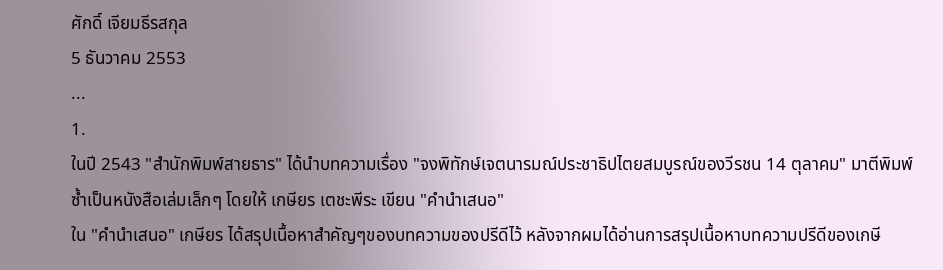ศักดิ์ เจียมธีรสกุล
5 ธันวาคม 2553
...
1.
ในปี 2543 "สำนักพิมพ์สายธาร" ได้นำบทความเรื่อง "จงพิทักษ์เจตนารมณ์ประชาธิปไตยสมบูรณ์ของวีรชน 14 ตุลาคม" มาตีพิมพ์ซ้ำเป็นหนังสือเล่มเล็กๆ โดยให้ เกษียร เตชะพีระ เขียน "คำนำเสนอ"
ใน "คำนำเสนอ" เกษียร ได้สรุปเนื้อหาสำคัญๆของบทความของปรีดีไว้ หลังจากผมได้อ่านการสรุปเนื้อหาบทความปรีดีของเกษี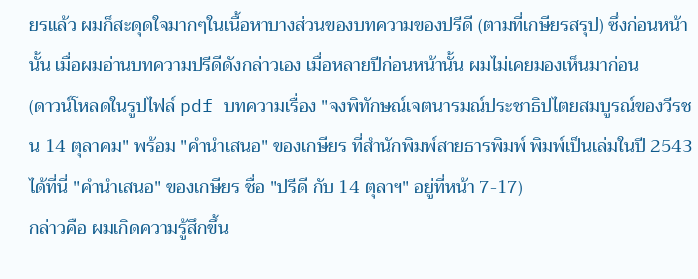ยรแล้ว ผมก็สะดุดใจมากๆในเนื้อหาบางส่วนของบทความของปรีดี (ตามที่เกษียรสรุป) ซึ่งก่อนหน้านั้น เมื่อผมอ่านบทความปรีดีดังกล่าวเอง เมื่อหลายปีก่อนหน้านั้น ผมไม่เคยมองเห็นมาก่อน
(ดาวน์โหลดในรูปไฟล์ pdf บทความเรื่อง "จงพิทักษณ์เจตนารมณ์ประชาธิปไตยสมบูรณ์ของวีรชน 14 ตุลาคม" พร้อม "คำนำเสนอ" ของเกษียร ที่สำนักพิมพ์สายธารพิมพ์ พิมพ์เป็นเล่มในปี 2543 ได้ที่นี่ "คำนำเสนอ" ของเกษียร ชื่อ "ปรีดี กับ 14 ตุลาฯ" อยู่ที่หน้า 7-17)
กล่าวคือ ผมเกิดความรู้สึกขึ้น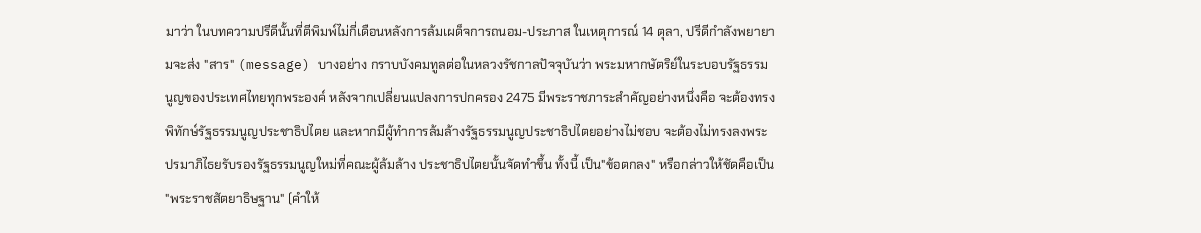มาว่า ในบทความปรีดีนั้นที่ตีพิมพ์ไม่กี่เดือนหลังการล้มเผด็จการถนอม-ประภาส ในเหตุการณ์ 14 ตุลา, ปรีดีกำลังพยายามจะส่ง "สาร" (message) บางอย่าง กราบบังคมทูลต่อในหลวงรัชกาลปัจจุบันว่า พระมหากษัตริย์ในระบอบรัฐธรรมนูญของประเทศไทยทุกพระองค์ หลังจากเปลี่ยนแปลงการปกครอง 2475 มีพระราชภาระสำคัญอย่างหนึ่งคือ จะต้องทรงพิทักษ์รัฐธรรมนูญประชาธิปไตย และหากมีผู้ทำการล้มล้างรัฐธรรมนูญประชาธิปไตยอย่างไม่ชอบ จะต้องไม่ทรงลงพระปรมาภิไธยรับรองรัฐธรรมนูญใหม่ที่คณะผู้ล้มล้าง ประชาธิปไตยนั้นจัดทำขึ้น ทั้งนี้ เป็น"ข้อตกลง" หรือกล่าวให้ชัดคือเป็น "พระราชสัตยาธิษฐาน" (คำให้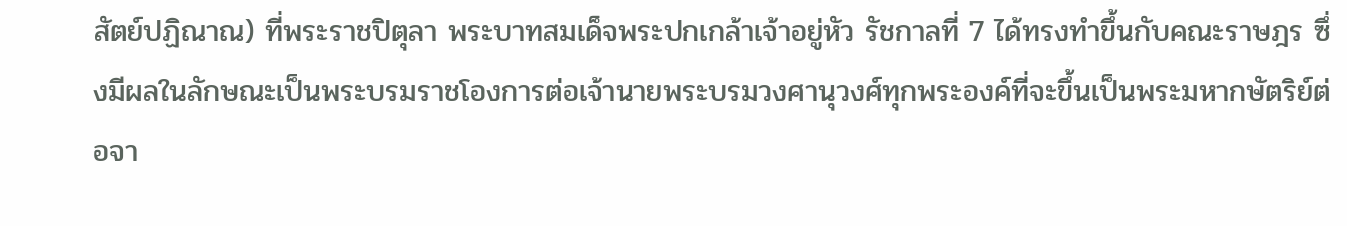สัตย์ปฏิณาณ) ที่พระราชปิตุลา พระบาทสมเด็จพระปกเกล้าเจ้าอยู่หัว รัชกาลที่ 7 ได้ทรงทำขึ้นกับคณะราษฎร ซึ่งมีผลในลักษณะเป็นพระบรมราชโองการต่อเจ้านายพระบรมวงศานุวงศ์ทุกพระองค์ที่จะขึ้นเป็นพระมหากษัตริย์ต่อจา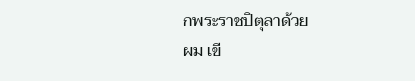กพระราชปิตุลาด้วย
ผม เขี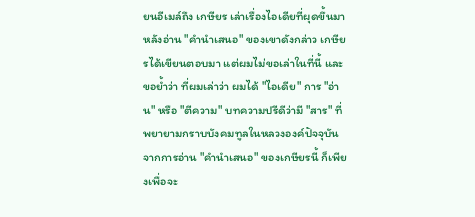ยนอีเมล์ถึง เกษียร เล่าเรื่องไอเดียที่ผุดขึ้นมาหลังอ่าน "คำนำเสนอ" ของเขาดังกล่าว เกษียรได้เขียนตอบมา แต่ผมไม่ขอเล่าในที่นี้ และขอย้ำว่า ที่ผมเล่าว่า ผมได้ "ไอเดีย" การ "อ่าน" หรือ "ตีความ" บทความปรีดีว่ามี "สาร" ที่พยายามกราบบังคมทูลในหลวงองค์ปัจจุบัน จากการอ่าน "คำนำเสนอ" ของเกษียรนี้ ก็เพียงเพื่อจะ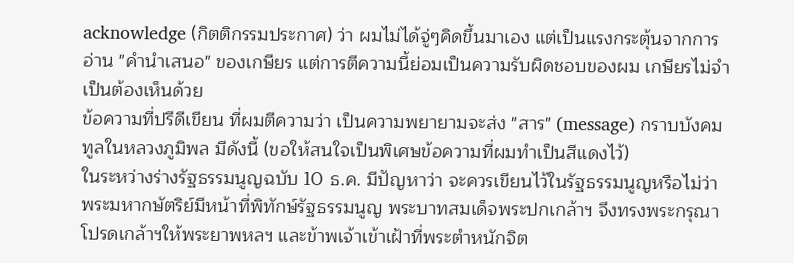acknowledge (กิตติกรรมประกาศ) ว่า ผมไม่ได้จู่ๆคิดขึ้นมาเอง แต่เป็นแรงกระตุ้นจากการอ่าน "คำนำเสนอ" ของเกษียร แต่การตีความนี้ย่อมเป็นความรับผิดชอบของผม เกษียรไม่จำเป็นต้องเห็นด้วย
ข้อความที่ปรีดีเขียน ที่ผมตีความว่า เป็นความพยายามจะส่ง "สาร" (message) กราบบังคมทูลในหลวงภูมิพล มีดังนี้ (ขอให้สนใจเป็นพิเศษข้อความที่ผมทำเป็นสีแดงไว้)
ในระหว่างร่างรัฐธรรมนูญฉบับ 10 ธ.ค. มีปัญหาว่า จะควรเขียนไว้ในรัฐธรรมนูญหรือไม่ว่า พระมหากษัตริย์มีหน้าที่พิทักษ์รัฐธรรมนูญ พระบาทสมเด็จพระปกเกล้าฯ จึงทรงพระกรุณาโปรดเกล้าฯให้พระยาพหลฯ และข้าพเจ้าเข้าเฝ้าที่พระตำหนักจิต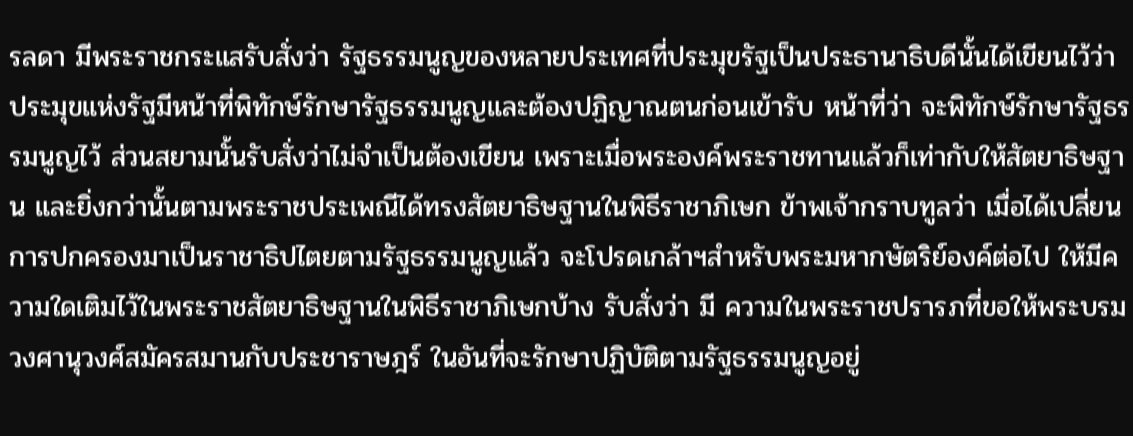รลดา มีพระราชกระแสรับสั่งว่า รัฐธรรมนูญของหลายประเทศที่ประมุขรัฐเป็นประธานาธิบดีนั้นได้เขียนไว้ว่า ประมุขแห่งรัฐมีหน้าที่พิทักษ์รักษารัฐธรรมนูญและต้องปฏิญาณตนก่อนเข้ารับ หน้าที่ว่า จะพิทักษ์รักษารัฐธรรมนูญไว้ ส่วนสยามนั้นรับสั่งว่าไม่จำเป็นต้องเขียน เพราะเมื่อพระองค์พระราชทานแล้วก็เท่ากับให้สัตยาธิษฐาน และยิ่งกว่านั้นตามพระราชประเพณีได้ทรงสัตยาธิษฐานในพิธีราชาภิเษก ข้าพเจ้ากราบทูลว่า เมื่อได้เปลี่ยนการปกครองมาเป็นราชาธิปไตยตามรัฐธรรมนูญแล้ว จะโปรดเกล้าฯสำหรับพระมหากษัตริย์องค์ต่อไป ให้มีความใดเติมไว้ในพระราชสัตยาธิษฐานในพิธีราชาภิเษกบ้าง รับสั่งว่า มี ความในพระราชปรารภที่ขอให้พระบรมวงศานุวงศ์สมัครสมานกับประชาราษฎร์ ในอันที่จะรักษาปฏิบัติตามรัฐธรรมนูญอยู่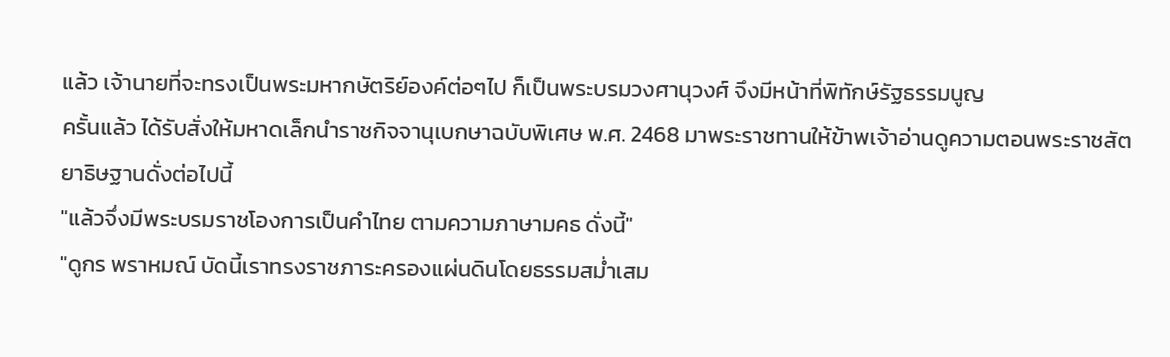แล้ว เจ้านายที่จะทรงเป็นพระมหากษัตริย์องค์ต่อๆไป ก็เป็นพระบรมวงศานุวงศ์ จึงมีหน้าที่พิทักษ์รัฐธรรมนูญ
ครั้นแล้ว ได้รับสั่งให้มหาดเล็กนำราชกิจจานุเบกษาฉบับพิเศษ พ.ศ. 2468 มาพระราชทานให้ข้าพเจ้าอ่านดูความตอนพระราชสัตยาธิษฐานดั่งต่อไปนี้
"แล้วจึ่งมีพระบรมราชโองการเป็นคำไทย ตามความภาษามคธ ดั่งนี้"
"ดูกร พราหมณ์ บัดนี้เราทรงราชภาระครองแผ่นดินโดยธรรมสม่ำเสม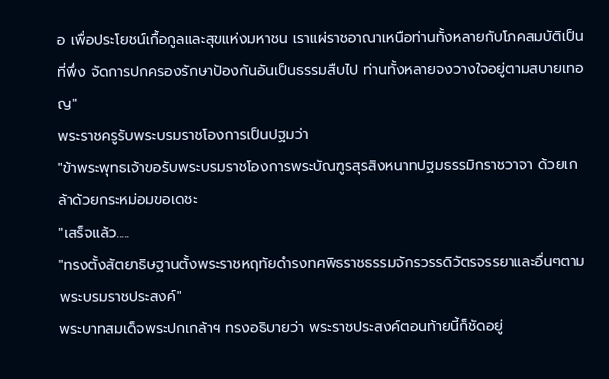อ เพื่อประโยชน์เกื้อกูลและสุขแห่งมหาชน เราแผ่ราชอาณาเหนือท่านทั้งหลายกับโภคสมบัติเป็นที่พึ่ง จัดการปกครองรักษาป้องกันอันเป็นธรรมสืบไป ท่านทั้งหลายจงวางใจอยู่ตามสบายเทอญ"
พระราชครูรับพระบรมราชโองการเป็นปฐมว่า
"ข้าพระพุทธเจ้าขอรับพระบรมราชโองการพระบัณฑูรสุรสิงหนาทปฐมธรรมิกราชวาจา ด้วยเกล้าด้วยกระหม่อมขอเดชะ
"เสร็จแล้ว.....
"ทรงตั้งสัตยาธิษฐานตั้งพระราชหฤทัยดำรงทศพิธราชธรรมจักรวรรดิวัตรจรรยาและอื่นๆตามพระบรมราชประสงค์"
พระบาทสมเด็จพระปกเกล้าฯ ทรงอธิบายว่า พระราชประสงค์ตอนท้ายนี้ก็ชัดอยู่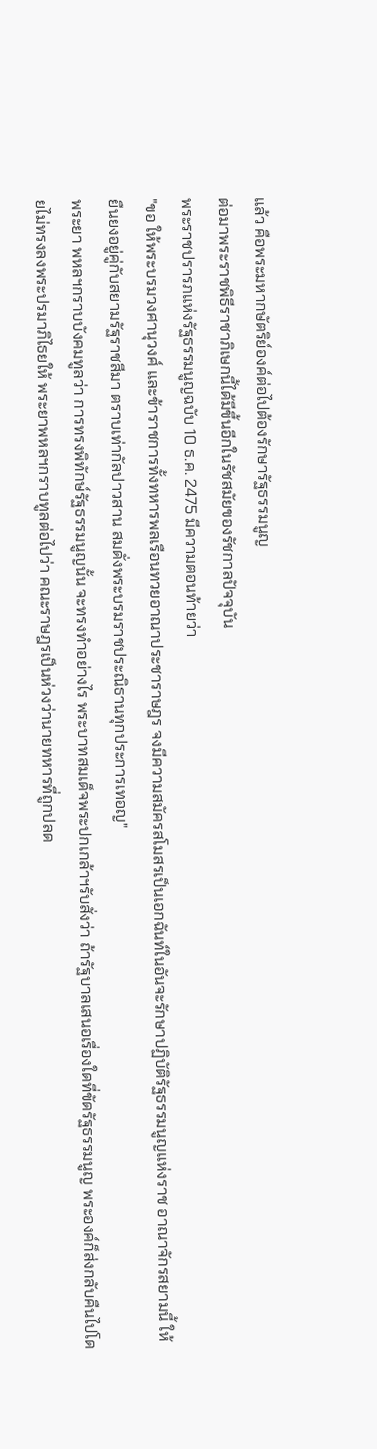แล้ว คือพระมหากษัตริย์องค์ต่อไปต้องรักษารัฐธรรมนูญ
ต่อมาพระราชพิธีราชาภิเษกนี้ได้มีขึ้นอีกในรัชสมัยของรัชกาลปัจจุบัน
พระราชปรารภแห่งรัฐธรรมนูญฉบับ 10 ธ.ค. 2475 มีความตอนท้ายว่า
"ขอ ให้พระบรมวงศานุวงศ์ และข้าราชการทั้งทหารพลเรือนทวยอาณาประชาราษฎร จงมีความสมัครสโมสรเป็นเอกฉันท์ในอันจะรักษาปฏิบัติรัฐธรรมนูญแห่งราช อาณาจักรสยามนี้ ให้ยืนยงอยู่คู่กับสยามรัฐราชสีมา ตราบเท่ากัลปาวสาน สมดั่งพระบรมราชประณิธานทุกประการเทอญ"
พระยา พหลฯกราบบังคมทูลว่า การทรงพิทักษ์รัฐธรรมนูญนั้น จะทรงทำอย่างไร พระบาทสมเด็จพระปกเกล้าฯรับสั่งว่า ถ้ารัฐบาลเสนอเรื่องใดที่ขัดรัฐธรรมนูญ พระองค์ก็ส่งกลับคืนไปโดยไม่ทรงลงพระปรมาภิไธยให้ พระยาพหลฯกราบทูลต่อไปว่า คณะราษฎรเป็นห่วงว่านายทหารที่ถูกปลด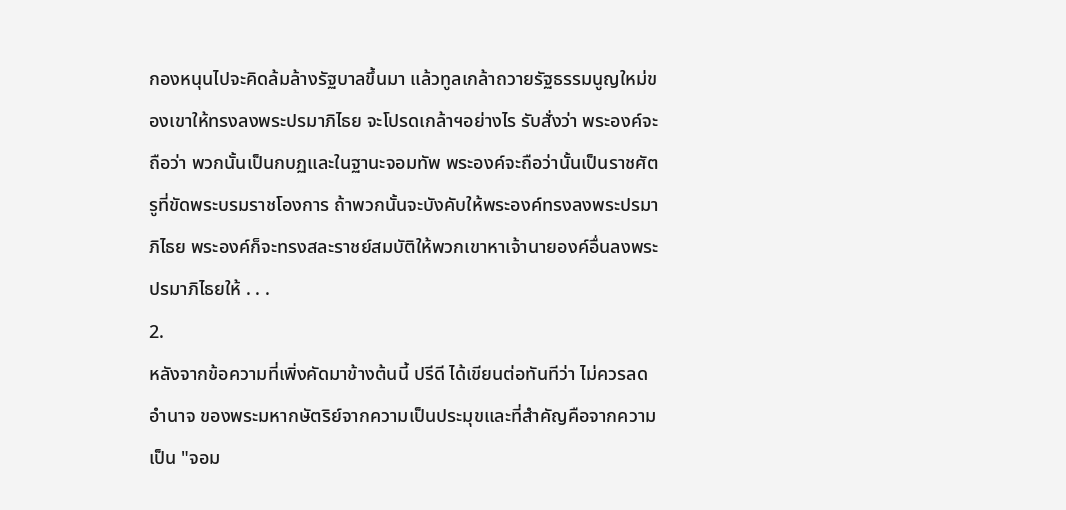กองหนุนไปจะคิดล้มล้างรัฐบาลขึ้นมา แล้วทูลเกล้าถวายรัฐธรรมนูญใหม่ของเขาให้ทรงลงพระปรมาภิไธย จะโปรดเกล้าฯอย่างไร รับสั่งว่า พระองค์จะถือว่า พวกนั้นเป็นกบฏและในฐานะจอมทัพ พระองค์จะถือว่านั้นเป็นราชศัตรูที่ขัดพระบรมราชโองการ ถ้าพวกนั้นจะบังคับให้พระองค์ทรงลงพระปรมาภิไธย พระองค์ก็จะทรงสละราชย์สมบัติให้พวกเขาหาเจ้านายองค์อื่นลงพระปรมาภิไธยให้ . . .
2.
หลังจากข้อความที่เพิ่งคัดมาข้างต้นนี้ ปรีดี ได้เขียนต่อทันทีว่า ไม่ควรลดอำนาจ ของพระมหากษัตริย์จากความเป็นประมุขและที่สำคัญคือจากความเป็น "จอม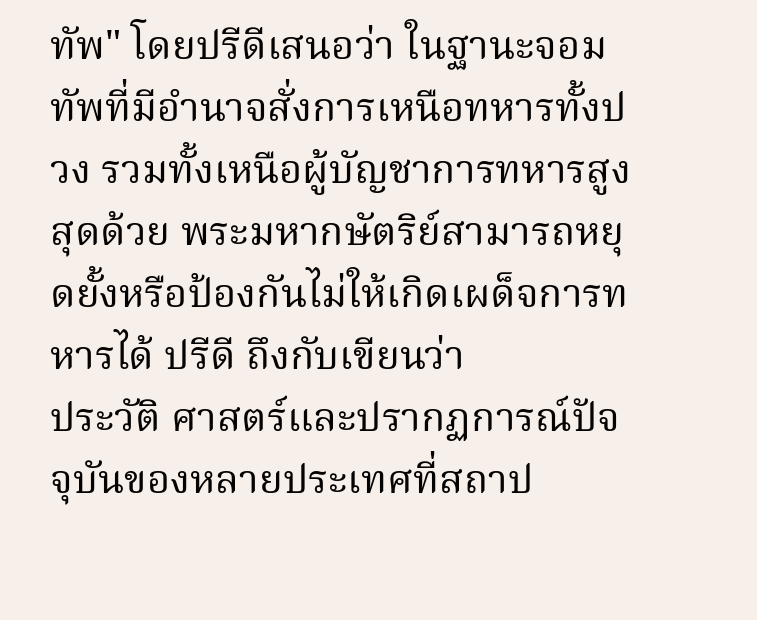ทัพ" โดยปรีดีเสนอว่า ในฐานะจอมทัพที่มีอำนาจสั่งการเหนือทหารทั้งปวง รวมทั้งเหนือผู้บัญชาการทหารสูงสุดด้วย พระมหากษัตริย์สามารถหยุดยั้งหรือป้องกันไม่ให้เกิดเผด็จการทหารได้ ปรีดี ถึงกับเขียนว่า
ประวัติ ศาสตร์และปรากฏการณ์ปัจจุบันของหลายประเทศที่สถาป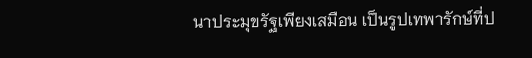นาประมุขรัฐเพียงเสมือน เป็นรูปเทพารักษ์ที่ป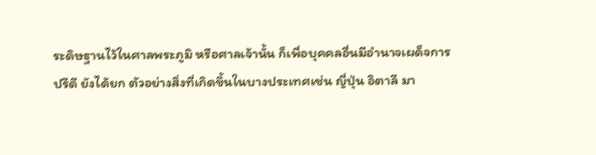ระดิษฐานไว้ในศาลพระภูมิ หรือศาลเจ้านั้น ก็เพื่อบุคคลอื่นมีอำนาจเผด็จการ
ปรีดี ยังได้ยก ตัวอย่างสิ่งที่เกิดขึ้นในบางประเทศเช่น ญี่ปุ่น อิตาลี มา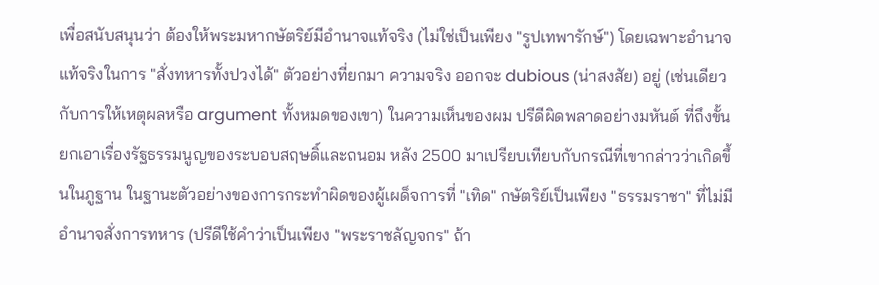เพื่อสนับสนุนว่า ต้องให้พระมหากษัตริย์มีอำนาจแท้จริง (ไม่ใช่เป็นเพียง "รูปเทพารักษ์") โดยเฉพาะอำนาจแท้จริงในการ "สั่งทหารทั้งปวงได้" ตัวอย่างที่ยกมา ความจริง ออกจะ dubious (น่าสงสัย) อยู่ (เช่นเดียวกับการให้เหตุผลหรือ argument ทั้งหมดของเขา) ในความเห็นของผม ปรีดีผิดพลาดอย่างมหันต์ ที่ถึงขั้น ยกเอาเรื่องรัฐธรรมนูญของระบอบสฤษดิ์และถนอม หลัง 2500 มาเปรียบเทียบกับกรณีที่เขากล่าวว่าเกิดขึ้นในภูฐาน ในฐานะตัวอย่างของการกระทำผิดของผู้เผด็จการที่ "เทิด" กษัตริย์เป็นเพียง "ธรรมราชา" ที่ไม่มีอำนาจสั่งการทหาร (ปรีดีใช้คำว่าเป็นเพียง "พระราชลัญจกร" ถ้า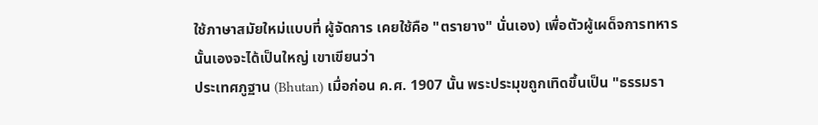ใช้ภาษาสมัยใหม่แบบที่ ผู้จัดการ เคยใช้คือ "ตรายาง" นั่นเอง) เพื่อตัวผู้เผด็จการทหารนั้นเองจะได้เป็นใหญ่ เขาเขียนว่า
ประเทศภูฐาน (Bhutan) เมื่อก่อน ค.ศ. 1907 นั้น พระประมุขถูกเทิดขึ้นเป็น "ธรรมรา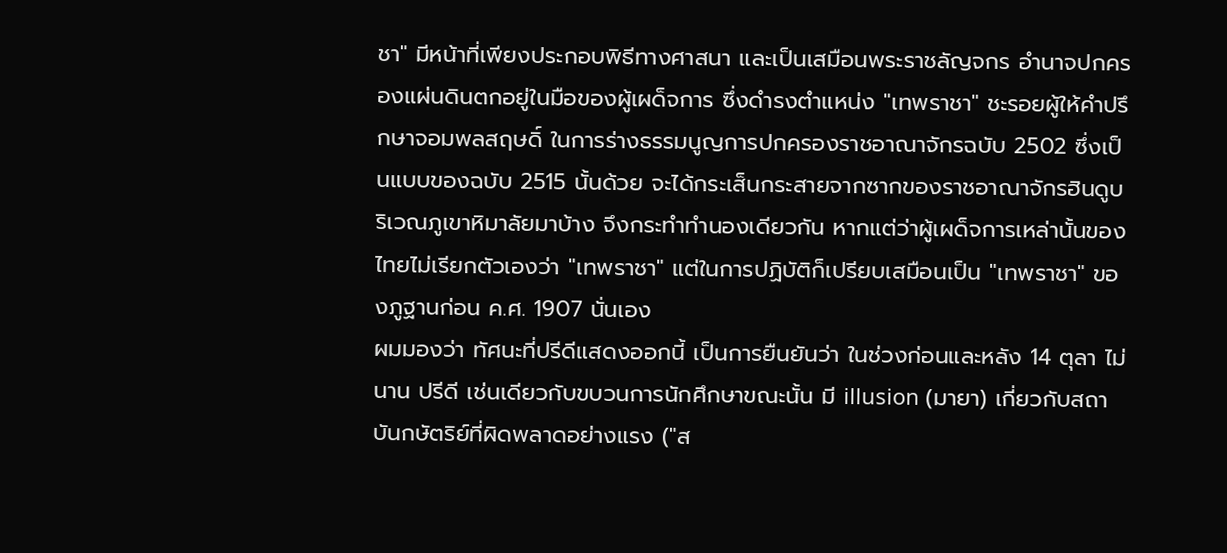ชา" มีหน้าที่เพียงประกอบพิธีทางศาสนา และเป็นเสมือนพระราชลัญจกร อำนาจปกครองแผ่นดินตกอยู่ในมือของผู้เผด็จการ ซึ่งดำรงตำแหน่ง "เทพราชา" ชะรอยผู้ให้คำปรึกษาจอมพลสฤษดิ์ ในการร่างธรรมนูญการปกครองราชอาณาจักรฉบับ 2502 ซึ่งเป็นแบบของฉบับ 2515 นั้นด้วย จะได้กระเส็นกระสายจากซากของราชอาณาจักรฮินดูบริเวณภูเขาหิมาลัยมาบ้าง จึงกระทำทำนองเดียวกัน หากแต่ว่าผู้เผด็จการเหล่านั้นของไทยไม่เรียกตัวเองว่า "เทพราชา" แต่ในการปฏิบัติก็เปรียบเสมือนเป็น "เทพราชา" ของภูฐานก่อน ค.ศ. 1907 นั่นเอง
ผมมองว่า ทัศนะที่ปรีดีแสดงออกนี้ เป็นการยืนยันว่า ในช่วงก่อนและหลัง 14 ตุลา ไม่นาน ปรีดี เช่นเดียวกับขบวนการนักศึกษาขณะนั้น มี illusion (มายา) เกี่ยวกับสถาบันกษัตริย์ที่ผิดพลาดอย่างแรง ("ส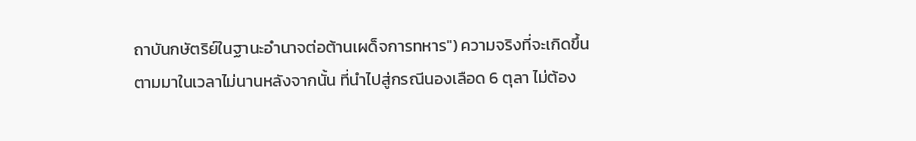ถาบันกษัตริย์ในฐานะอำนาจต่อต้านเผด็จการทหาร") ความจริงที่จะเกิดขึ้นตามมาในเวลาไม่นานหลังจากนั้น ที่นำไปสู่กรณีนองเลือด 6 ตุลา ไม่ต้อง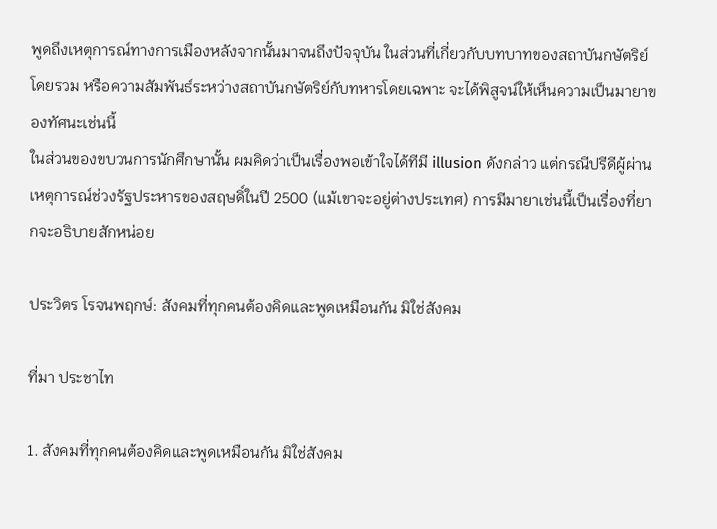พูดถึงเหตุการณ์ทางการเมืองหลังจากนั้นมาจนถึงปัจจุบัน ในส่วนที่เกี่ยวกับบทบาทของสถาบันกษัตริย์โดยรวม หรือความสัมพันธ์ระหว่างสถาบันกษัตริย์กับทหารโดยเฉพาะ จะได้พิสูจน์ให้เห็นความเป็นมายาของทัศนะเช่นนี้
ในส่วนของขบวนการนักศึกษานั้น ผมคิดว่าเป็นเรื่องพอเข้าใจได้ทีมี illusion ดังกล่าว แต่กรณีปรีดีผู้ผ่านเหตุการณ์ช่วงรัฐประหารของสฤษดิ์ในปี 2500 (แม้เขาจะอยู่ต่างประเทศ) การมีมายาเช่นนี้เป็นเรื่องที่ยากจะอธิบายสักหน่อย

ประวิตร โรจนพฤกษ์: สังคมที่ทุกคนต้องคิดและพูดเหมือนกัน มิใช่สังคม

ที่มา ประชาไท

1. สังคมที่ทุกคนต้องคิดและพูดเหมือนกัน มิใช่สังคม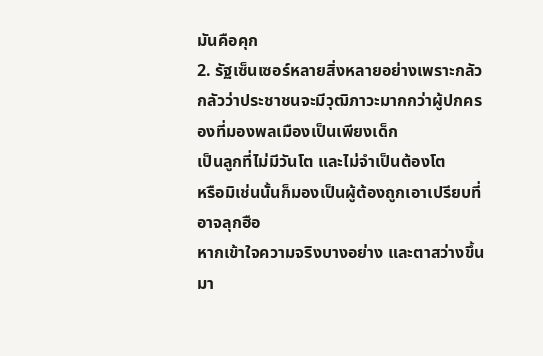มันคือคุก
2. รัฐเซ็นเซอร์หลายสิ่งหลายอย่างเพราะกลัว
กลัวว่าประชาชนจะมีวุฒิภาวะมากกว่าผู้ปกครองที่มองพลเมืองเป็นเพียงเด็ก
เป็นลูกที่ไม่มีวันโต และไม่จำเป็นต้องโต
หรือมิเช่นนั้นก็มองเป็นผู้ต้องถูกเอาเปรียบที่อาจลุกฮือ
หากเข้าใจความจริงบางอย่าง และตาสว่างขึ้นมา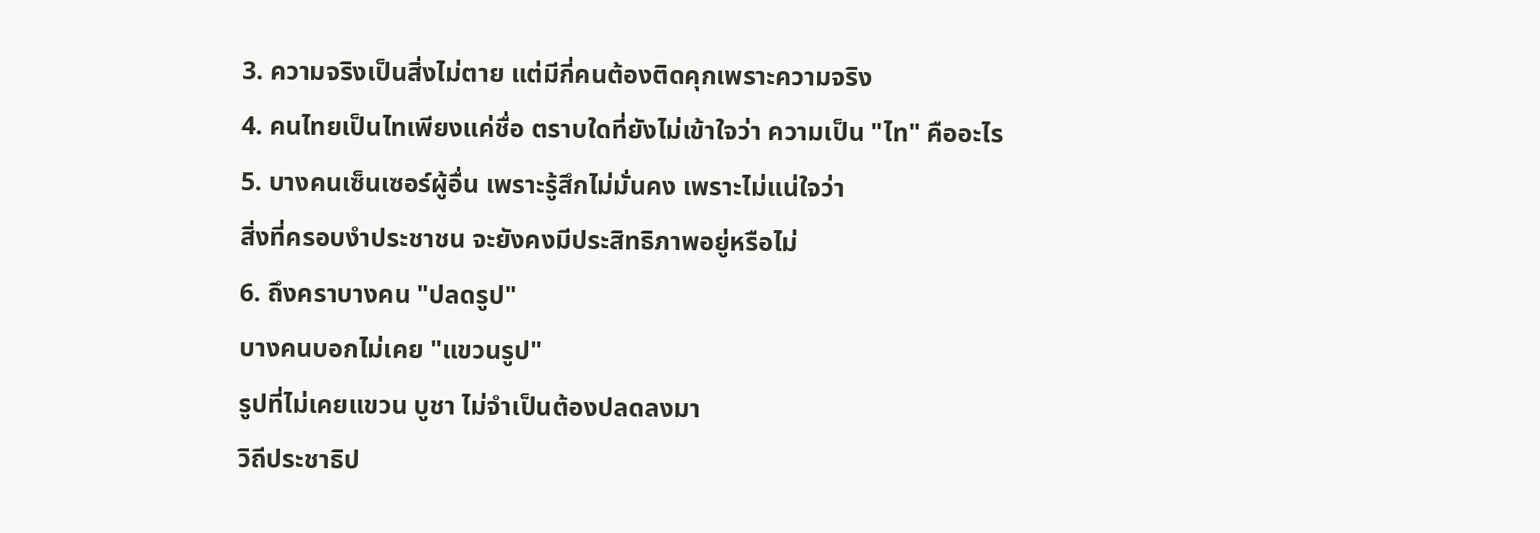3. ความจริงเป็นสิ่งไม่ตาย แต่มีกี่คนต้องติดคุกเพราะความจริง
4. คนไทยเป็นไทเพียงแค่ชื่อ ตราบใดที่ยังไม่เข้าใจว่า ความเป็น "ไท" คืออะไร
5. บางคนเซ็นเซอร์ผู้อื่น เพราะรู้สึกไม่มั่นคง เพราะไม่แน่ใจว่า
สิ่งที่ครอบงำประชาชน จะยังคงมีประสิทธิภาพอยู่หรือไม่
6. ถึงคราบางคน "ปลดรูป"
บางคนบอกไม่เคย "แขวนรูป"
รูปที่ไม่เคยแขวน บูชา ไม่จำเป็นต้องปลดลงมา
วิถีประชาธิป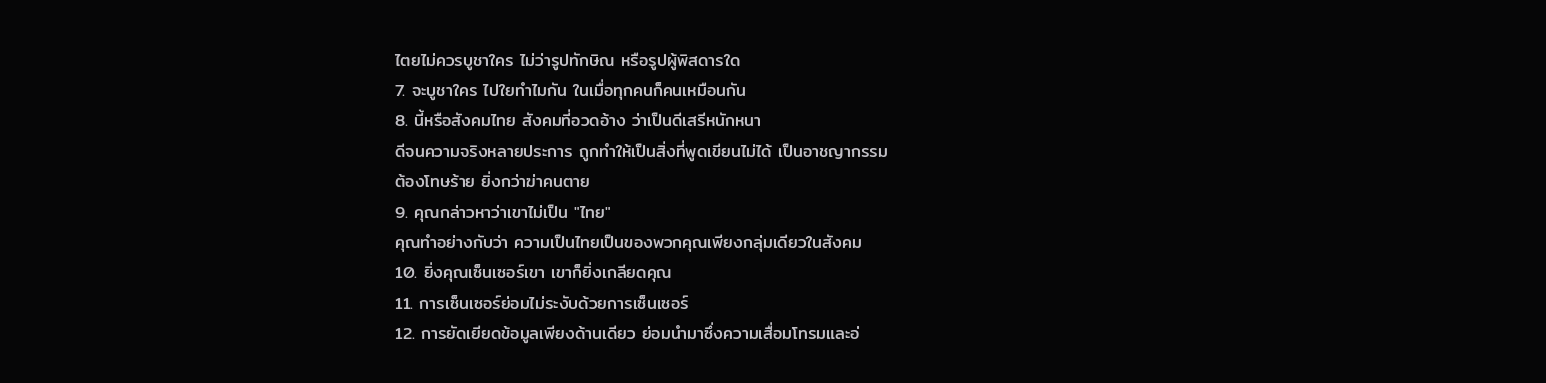ไตยไม่ควรบูชาใคร ไม่ว่ารูปทักษิณ หรือรูปผู้พิสดารใด
7. จะบูชาใคร ไปใยทำไมกัน ในเมื่อทุกคนก็คนเหมือนกัน
8. นี้หรือสังคมไทย สังคมที่อวดอ้าง ว่าเป็นดีเสรีหนักหนา
ดีจนความจริงหลายประการ ถูกทำให้เป็นสิ่งที่พูดเขียนไม่ได้ เป็นอาชญากรรม
ต้องโทษร้าย ยิ่งกว่าฆ่าคนตาย
9. คุณกล่าวหาว่าเขาไม่เป็น "ไทย"
คุณทำอย่างกับว่า ความเป็นไทยเป็นของพวกคุณเพียงกลุ่มเดียวในสังคม
10. ยิ่งคุณเซ็นเซอร์เขา เขาก็ยิ่งเกลียดคุณ
11. การเซ็นเซอร์ย่อมไม่ระงับด้วยการเซ็นเซอร์
12. การยัดเยียดข้อมูลเพียงด้านเดียว ย่อมนำมาซึ่งความเสื่อมโทรมและอ่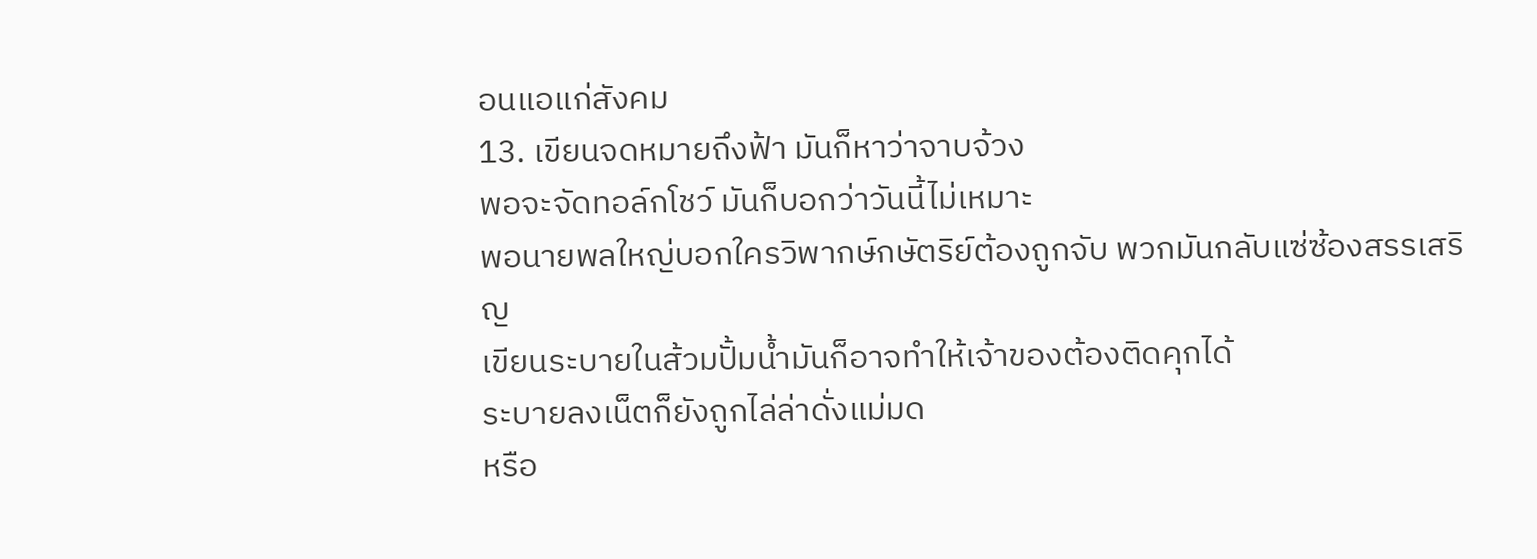อนแอแก่สังคม
13. เขียนจดหมายถึงฟ้า มันก็หาว่าจาบจ้วง
พอจะจัดทอล์กโชว์ มันก็บอกว่าวันนี้ไม่เหมาะ
พอนายพลใหญ่บอกใครวิพากษ์กษัตริย์ต้องถูกจับ พวกมันกลับแซ่ซ้องสรรเสริญ
เขียนระบายในส้วมปั้มน้ำมันก็อาจทำให้เจ้าของต้องติดคุกได้
ระบายลงเน็ตก็ยังถูกไล่ล่าดั่งแม่มด
หรือ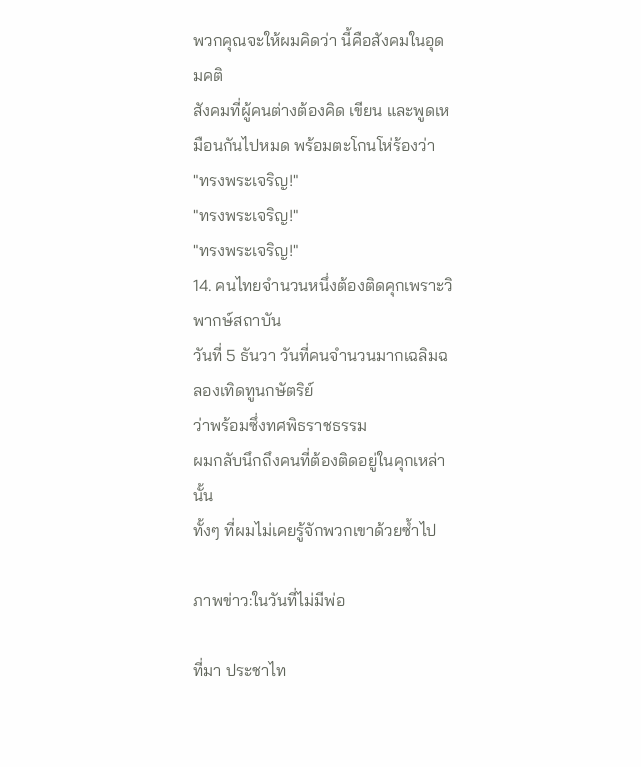พวกคุณจะให้ผมคิดว่า นี้คือสังคมในอุดมคติ
สังคมที่ผู้คนต่างต้องคิด เขียน และพูดเหมือนกันไปหมด พร้อมตะโกนโห่ร้องว่า
"ทรงพระเจริญ!"
"ทรงพระเจริญ!"
"ทรงพระเจริญ!"
14. คนไทยจำนวนหนึ่งต้องติดคุกเพราะวิพากษ์สถาบัน
วันที่ 5 ธันวา วันที่คนจำนวนมากเฉลิมฉลองเทิดทูนกษัตริย์
ว่าพร้อมซึ่งทศพิธราชธรรม
ผมกลับนึกถึงคนที่ต้องติดอยู่ในคุกเหล่านั้น
ทั้งๆ ที่ผมไม่เคยรู้จักพวกเขาด้วยซ้ำไป

ภาพข่าว:ในวันที่ไม่มีพ่อ

ที่มา ประชาไท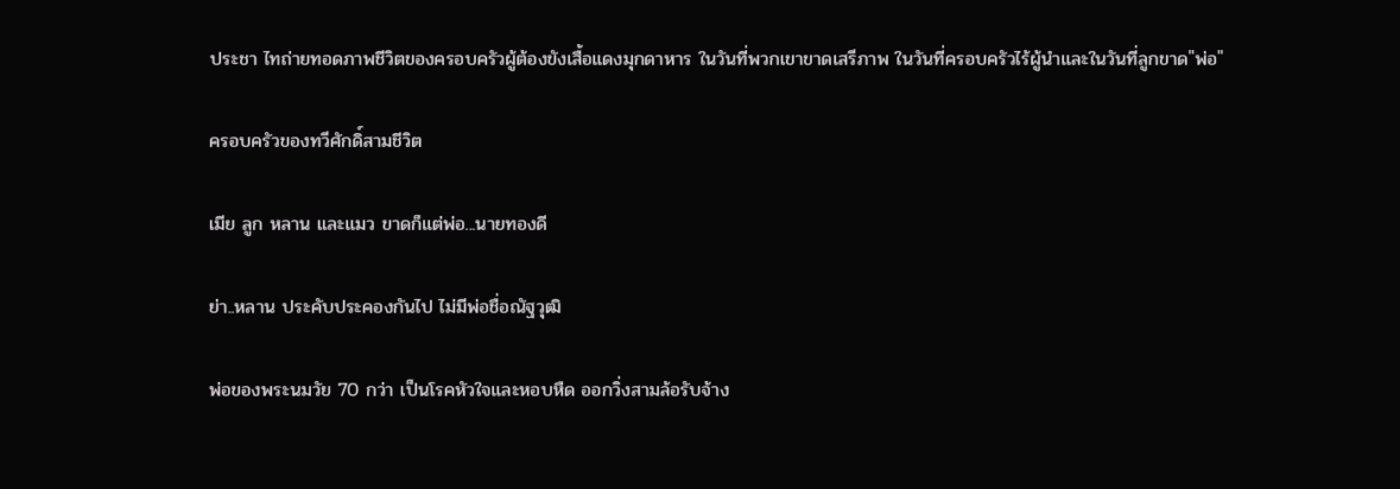ประชา ไทถ่ายทอดภาพชีวิตของครอบครัวผู้ต้องขังเสื้อแดงมุกดาหาร ในวันที่พวกเขาขาดเสรีภาพ ในวันที่ครอบครัวไร้ผู้นำและในวันที่ลูกขาด"พ่อ"

ครอบครัวของทวีศักดิ์สามชีวิต

เมีย ลูก หลาน และแมว ขาดก็แต่พ่อ...นายทองดี

ย่า..หลาน ประคับประคองกันไป ไม่มีพ่อชื่อณัฐวุฒิ

พ่อของพระนมวัย 70 กว่า เป็นโรคหัวใจและหอบหืด ออกวิ่งสามล้อรับจ้าง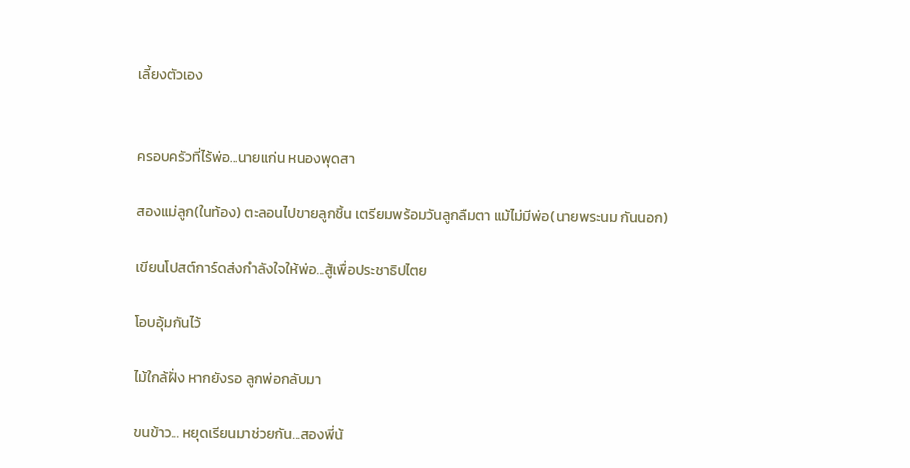เลี้ยงตัวเอง


ครอบครัวที่ไร้พ่อ...นายแก่น หนองพุดสา

สองแม่ลูก(ในท้อง) ตะลอนไปขายลูกชิ้น เตรียมพร้อมวันลูกลืมตา แม้ไม่มีพ่อ(นายพระนม กันนอก)

เขียนโปสต์การ์ดส่งกำลังใจให้พ่อ...สู้เพื่อประชาธิปไตย

โอบอุ้มกันไว้

ไม้ใกล้ฝั่ง หากยังรอ ลูกพ่อกลับมา

ขนข้าว... หยุดเรียนมาช่วยกัน...สองพี่น้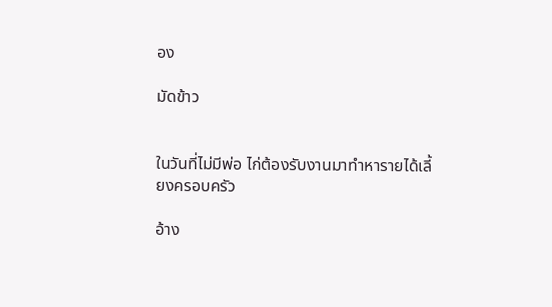อง

มัดข้าว


ในวันที่ไม่มีพ่อ ไก่ต้องรับงานมาทำหารายได้เลี้ยงครอบครัว

อ้าง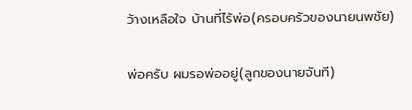ว้างเหลือใจ บ้านที่ไร้พ่อ(ครอบครัวของนายนพชัย)

พ่อครับ ผมรอพ่ออยู่(ลูกของนายจันที)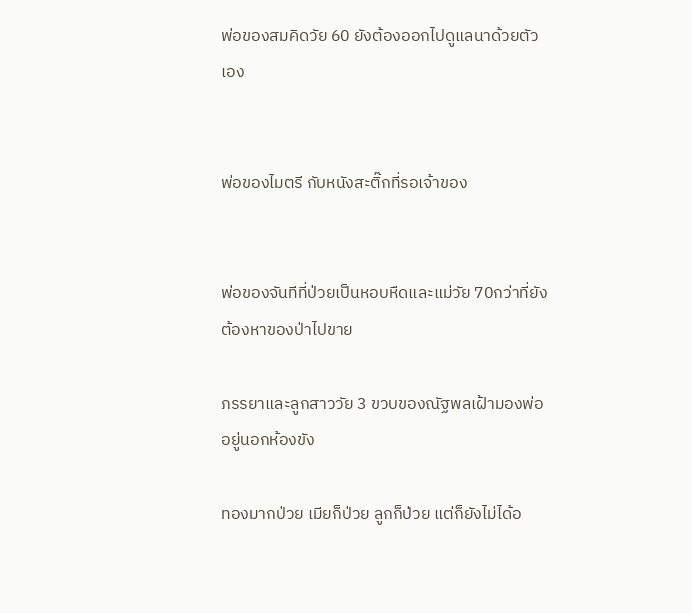พ่อของสมคิดวัย 60 ยังต้องออกไปดูแลนาด้วยตัวเอง


พ่อของไมตรี กับหนังสะติ๊กที่รอเจ้าของ


พ่อของจันทีที่ป่วยเป็นหอบหืดและแม่วัย 70กว่าที่ยังต้องหาของป่าไปขาย

ภรรยาและลูกสาววัย 3 ขวบของณัฐพลเฝ้ามองพ่ออยู่นอกห้องขัง

ทองมากป่วย เมียก็ป่วย ลูกก็ป่วย แต่ก็ยังไม่ได้อ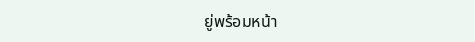ยู่พร้อมหน้า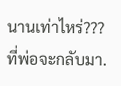นานเท่าไหร่??? ที่พ่อจะกลับมา.